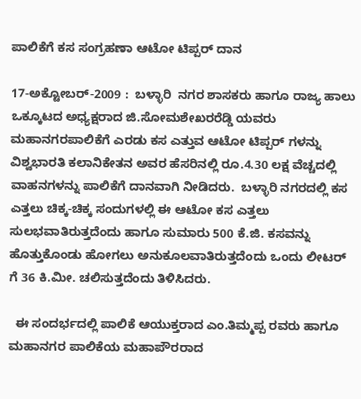ಪಾಲಿಕೆಗೆ ಕಸ ಸಂಗ್ರಹಣಾ ಆಟೋ ಟಿಪ್ಪರ್ ದಾನ

17-ಅಕ್ಟೋಬರ್-2009 :  ಬಳ್ಳಾರಿ  ನಗರ ಶಾಸಕರು ಹಾಗೂ ರಾಜ್ಯ ಹಾಲು ಒಕ್ಕೂಟದ ಅಧ್ಯಕ್ಷರಾದ ಜಿ.ಸೋಮಶೇಖರರೆಡ್ಡಿ ಯವರು ಮಹಾನಗರಪಾಲಿಕೆಗೆ ಎರಡು ಕಸ ಎತ್ತುವ ಆಟೋ ಟಿಪ್ಪರ್ ಗಳನ್ನು ವಿಶ್ವಭಾರತಿ ಕಲಾನಿಕೇತನ ಅವರ ಹೆಸರಿನಲ್ಲಿ ರೂ.4.30 ಲಕ್ಷ ವೆಚ್ಚದಲ್ಲಿ ವಾಹನಗಳನ್ನು ಪಾಲಿಕೆಗೆ ದಾನವಾಗಿ ನೀಡಿದರು.  ಬಳ್ಳಾರಿ ನಗರದಲ್ಲಿ ಕಸ ಎತ್ತಲು ಚಿಕ್ಕ-ಚಿಕ್ಕ ಸಂದುಗಳಲ್ಲಿ ಈ ಆಟೋ ಕಸ ಎತ್ತಲು ಸುಲಭವಾತಿರುತ್ತದೆಂದು ಹಾಗೂ ಸುಮಾರು 500 ಕೆ.ಜಿ. ಕಸವನ್ನು ಹೊತ್ತುಕೊಂಡು ಹೋಗಲು ಅನುಕೂಲವಾತಿರುತ್ತದೆಂದು ಒಂದು ಲೀಟರ್ ಗೆ 36 ಕಿ.ಮೀ. ಚಲಿಸುತ್ತದೆಂದು ತಿಳಿಸಿದರು.

  ಈ ಸಂದರ್ಭದಲ್ಲಿ ಪಾಲಿಕೆ ಆಯುಕ್ತರಾದ ಎಂ.ತಿಮ್ಮಪ್ಪ ರವರು ಹಾಗೂ ಮಹಾನಗರ ಪಾಲಿಕೆಯ ಮಹಾಪೌರರಾದ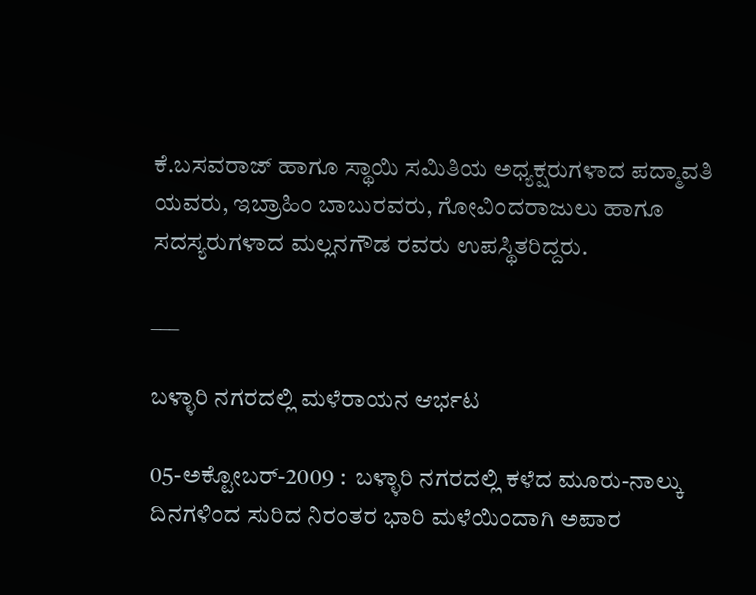ಕೆ.ಬಸವರಾಜ್ ಹಾಗೂ ಸ್ಥಾಯಿ ಸಮಿತಿಯ ಅಧ್ಯಕ್ಷರುಗಳಾದ ಪದ್ಮಾವತಿ ಯವರು, ಇಬ್ರಾಹಿಂ ಬಾಬುರವರು, ಗೋವಿಂದರಾಜುಲು ಹಾಗೂ ಸದಸ್ಯರುಗಳಾದ ಮಲ್ಲನಗೌಡ ರವರು ಉಪಸ್ಥಿತರಿದ್ದರು.

___

ಬಳ್ಳಾರಿ ನಗರದಲ್ಲಿ ಮಳೆರಾಯನ ಆರ್ಭಟ

05-ಅಕ್ಟೋಬರ್-2009 :  ಬಳ್ಳಾರಿ ನಗರದಲ್ಲಿ ಕಳೆದ ಮೂರು-ನಾಲ್ಕು ದಿನಗಳಿಂದ ಸುರಿದ ನಿರಂತರ ಭಾರಿ ಮಳೆಯಿಂದಾಗಿ ಅಪಾರ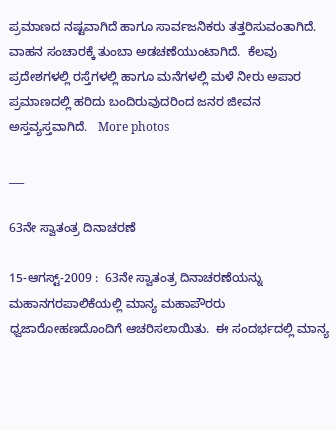ಪ್ರಮಾಣದ ನಷ್ಟವಾಗಿದೆ ಹಾಗೂ ಸಾರ್ವಜನಿಕರು ತತ್ತರಿಸುವಂತಾಗಿದೆ.  ವಾಹನ ಸಂಚಾರಕ್ಕೆ ತುಂಬಾ ಅಡಚಣೆಯುಂಟಾಗಿದೆ.  ಕೆಲವು ಪ್ರದೇಶಗಳಲ್ಲಿ ರಸ್ತೆಗಳಲ್ಲಿ ಹಾಗೂ ಮನೆಗಳಲ್ಲಿ ಮಳೆ ನೀರು ಅಪಾರ ಪ್ರಮಾಣದಲ್ಲಿ ಹರಿದು ಬಂದಿರುವುದರಿಂದ ಜನರ ಜೀವನ ಅಸ್ತವ್ಯಸ್ತವಾಗಿದೆ.   More photos

___

63ನೇ ಸ್ವಾತಂತ್ರ ದಿನಾಚರಣೆ

15-ಆಗಸ್ಟ್-2009 :  63ನೇ ಸ್ವಾತಂತ್ರ ದಿನಾಚರಣೆಯನ್ನು ಮಹಾನಗರಪಾಲಿಕೆಯಲ್ಲಿ ಮಾನ್ಯ ಮಹಾಪೌರರು ಧ್ವಜಾರೋಹಣದೊಂದಿಗೆ ಆಚರಿಸಲಾಯಿತು.  ಈ ಸಂದರ್ಭದಲ್ಲಿ ಮಾನ್ಯ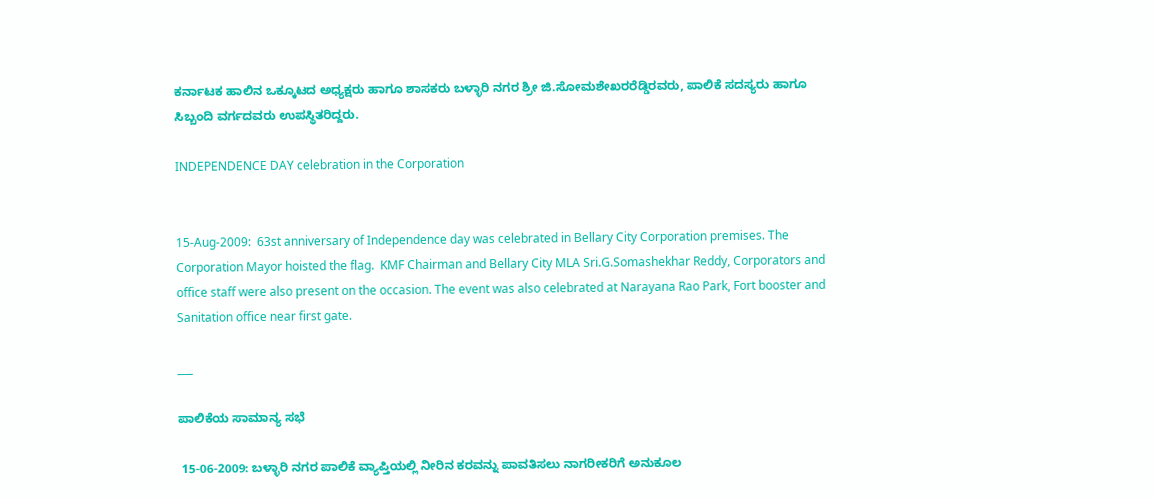ಕರ್ನಾಟಕ ಹಾಲಿನ ಒಕ್ಕೂಟದ ಅಧ್ಯಕ್ಷರು ಹಾಗೂ ಶಾಸಕರು ಬಳ್ಳಾರಿ ನಗರ ಶ್ರೀ ಜಿ.ಸೋಮಶೇಖರರೆಡ್ಡಿರವರು, ಪಾಲಿಕೆ ಸದಸ್ಯರು ಹಾಗೂ ಸಿಬ್ಬಂದಿ ವರ್ಗದವರು ಉಪಸ್ಥಿತರಿದ್ದರು.

INDEPENDENCE DAY celebration in the Corporation


15-Aug-2009:  63st anniversary of Independence day was celebrated in Bellary City Corporation premises. The Corporation Mayor hoisted the flag.  KMF Chairman and Bellary City MLA Sri.G.Somashekhar Reddy, Corporators and office staff were also present on the occasion. The event was also celebrated at Narayana Rao Park, Fort booster and Sanitation office near first gate.

___

ಪಾಲಿಕೆಯ ಸಾಮಾನ್ಯ ಸಭೆ

 15-06-2009: ಬಳ್ಳಾರಿ ನಗರ ಪಾಲಿಕೆ ವ್ಯಾಪ್ತಿಯಲ್ಲಿ ನೀರಿನ ಕರವನ್ನು ಪಾವತಿಸಲು ನಾಗರೀಕರಿಗೆ ಅನುಕೂಲ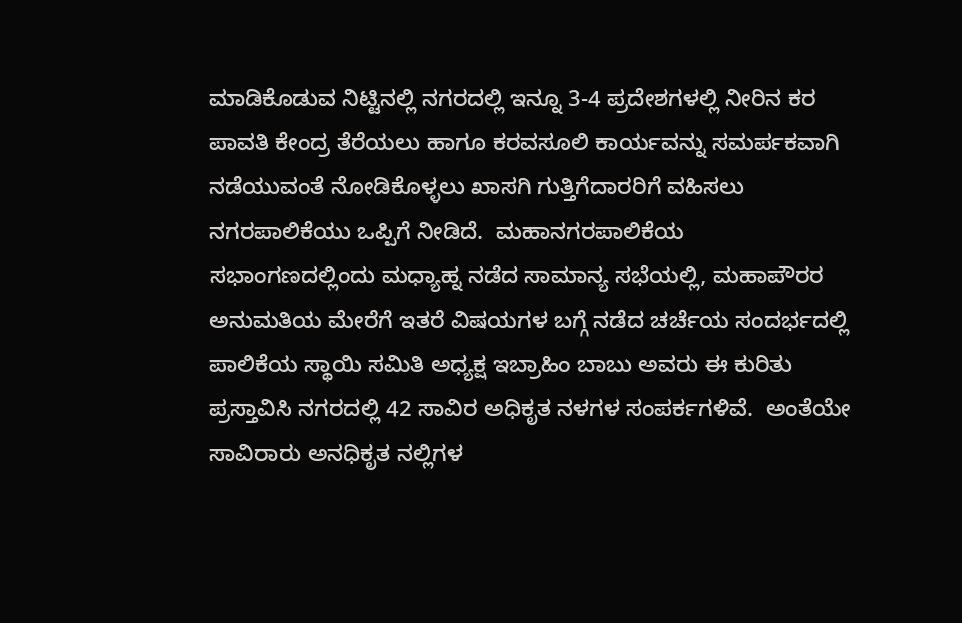ಮಾಡಿಕೊಡುವ ನಿಟ್ಟಿನಲ್ಲಿ ನಗರದಲ್ಲಿ ಇನ್ನೂ 3-4 ಪ್ರದೇಶಗಳಲ್ಲಿ ನೀರಿನ ಕರ ಪಾವತಿ ಕೇಂದ್ರ ತೆರೆಯಲು ಹಾಗೂ ಕರವಸೂಲಿ ಕಾರ್ಯವನ್ನು ಸಮರ್ಪಕವಾಗಿ ನಡೆಯುವಂತೆ ನೋಡಿಕೊಳ್ಳಲು ಖಾಸಗಿ ಗುತ್ತಿಗೆದಾರರಿಗೆ ವಹಿಸಲು ನಗರಪಾಲಿಕೆಯು ಒಪ್ಪಿಗೆ ನೀಡಿದೆ.  ಮಹಾನಗರಪಾಲಿಕೆಯ ಸಭಾಂಗಣದಲ್ಲಿಂದು ಮಧ್ಯಾಹ್ನ ನಡೆದ ಸಾಮಾನ್ಯ ಸಭೆಯಲ್ಲಿ, ಮಹಾಪೌರರ ಅನುಮತಿಯ ಮೇರೆಗೆ ಇತರೆ ವಿಷಯಗಳ ಬಗ್ಗೆ ನಡೆದ ಚರ್ಚೆಯ ಸಂದರ್ಭದಲ್ಲಿ ಪಾಲಿಕೆಯ ಸ್ಥಾಯಿ ಸಮಿತಿ ಅಧ್ಯಕ್ಷ ಇಬ್ರಾಹಿಂ ಬಾಬು ಅವರು ಈ ಕುರಿತು ಪ್ರಸ್ತಾವಿಸಿ ನಗರದಲ್ಲಿ 42 ಸಾವಿರ ಅಧಿಕೃತ ನಳಗಳ ಸಂಪರ್ಕಗಳಿವೆ.  ಅಂತೆಯೇ ಸಾವಿರಾರು ಅನಧಿಕೃತ ನಲ್ಲಿಗಳ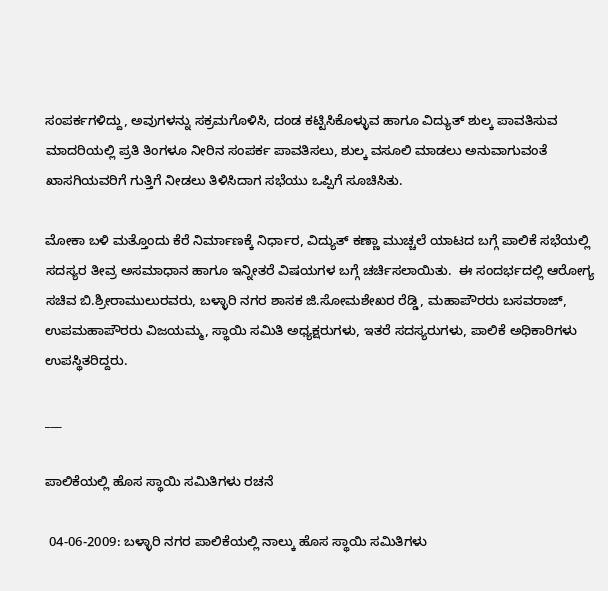ಸಂಪರ್ಕಗಳಿದ್ದು, ಅವುಗಳನ್ನು ಸಕ್ರಮಗೊಳಿಸಿ, ದಂಡ ಕಟ್ಟಿಸಿಕೊಳ್ಳುವ ಹಾಗೂ ವಿದ್ಯುತ್ ಶುಲ್ಕ ಪಾವತಿಸುವ ಮಾದರಿಯಲ್ಲಿ ಪ್ರತಿ ತಿಂಗಳೂ ನೀರಿನ ಸಂಪರ್ಕ ಪಾವತಿಸಲು, ಶುಲ್ಕ ವಸೂಲಿ ಮಾಡಲು ಅನುವಾಗುವಂತೆ ಖಾಸಗಿಯವರಿಗೆ ಗುತ್ತಿಗೆ ನೀಡಲು ತಿಳಿಸಿದಾಗ ಸಭೆಯು ಒಪ್ಪಿಗೆ ಸೂಚಿಸಿತು.

ಮೋಕಾ ಬಳಿ ಮತ್ತೊಂದು ಕೆರೆ ನಿರ್ಮಾಣಕ್ಕೆ ನಿರ್ಧಾರ, ವಿದ್ಯುತ್ ಕಣ್ಣಾ ಮುಚ್ಚಲೆ ಯಾಟದ ಬಗ್ಗೆ ಪಾಲಿಕೆ ಸಭೆಯಲ್ಲಿ ಸದಸ್ಯರ ತೀವ್ರ ಅಸಮಾಧಾನ ಹಾಗೂ ಇನ್ನೀತರೆ ವಿಷಯಗಳ ಬಗ್ಗೆ ಚರ್ಚಿಸಲಾಯಿತು.  ಈ ಸಂದರ್ಭದಲ್ಲಿ ಆರೋಗ್ಯ ಸಚಿವ ಬಿ.ಶ್ರೀರಾಮುಲುರವರು, ಬಳ್ಳಾರಿ ನಗರ ಶಾಸಕ ಜಿ.ಸೋಮಶೇಖರ ರೆಡ್ಡಿ, ಮಹಾಪೌರರು ಬಸವರಾಜ್, ಉಪಮಹಾಪೌರರು ವಿಜಯಮ್ಮ, ಸ್ಥಾಯಿ ಸಮಿತಿ ಅಧ್ಯಕ್ಷರುಗಳು, ಇತರೆ ಸದಸ್ಯರುಗಳು, ಪಾಲಿಕೆ ಅಧಿಕಾರಿಗಳು ಉಪಸ್ಥಿತರಿದ್ದರು.

___

ಪಾಲಿಕೆಯಲ್ಲಿ ಹೊಸ ಸ್ಥಾಯಿ ಸಮಿತಿಗಳು ರಚನೆ

 04-06-2009: ಬಳ್ಳಾರಿ ನಗರ ಪಾಲಿಕೆಯಲ್ಲಿ ನಾಲ್ಕು ಹೊಸ ಸ್ಥಾಯಿ ಸಮಿತಿಗಳು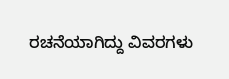ರಚನೆಯಾಗಿದ್ದು ವಿವರಗಳು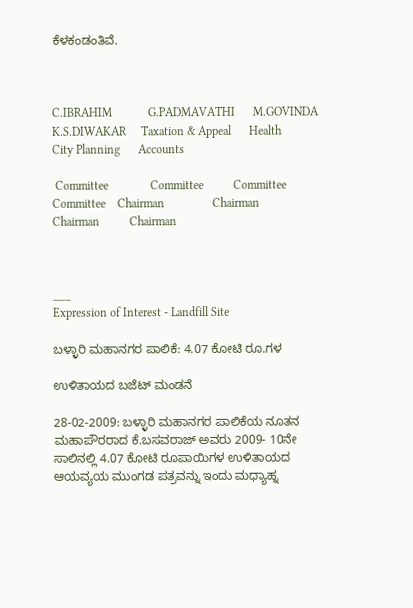ಕೆಳಕಂಡಂತಿವೆ.



C.IBRAHIM            G.PADMAVATHI      M.GOVINDA     K.S.DIWAKAR     Taxation & Appeal      Health             City Planning      Accounts

 Committee              Committee          Committee        Committee    Chairman                Chairman            Chairman          Chairman



___
Expression of Interest - Landfill Site

ಬಳ್ಳಾರಿ ಮಹಾನಗರ ಪಾಲಿಕೆ: 4.07 ಕೋಟಿ ರೂ.ಗಳ

ಉಳಿತಾಯದ ಬಜೆಟ್ ಮಂಡನೆ

28-02-2009: ಬಳ್ಳಾರಿ ಮಹಾನಗರ ಪಾಲಿಕೆಯ ನೂತನ ಮಹಾಪೌರರಾದ ಕೆ.ಬಸವರಾಜ್ ಅವರು 2009- 10ನೇ ಸಾಲಿನಲ್ಲಿ 4.07 ಕೋಟಿ ರೂಪಾಯಿಗಳ ಉಳಿತಾಯದ ಆಯವ್ಯಯ ಮುಂಗಡ ಪತ್ರವನ್ನು ಇಂದು ಮಧ್ಯಾಹ್ನ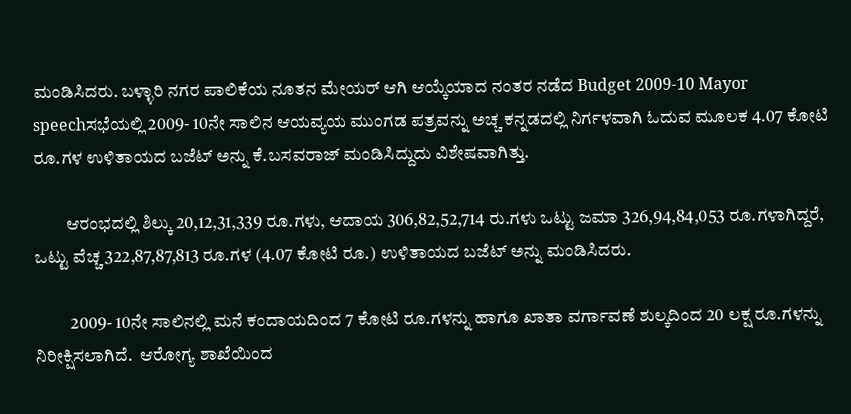ಮಂಡಿಸಿದರು. ಬಳ್ಳಾರಿ ನಗರ ಪಾಲಿಕೆಯ ನೂತನ ಮೇಯರ್ ಆಗಿ ಆಯ್ಕೆಯಾದ ನಂತರ ನಡೆದ Budget 2009-10 Mayor speechಸಭೆಯಲ್ಲಿ 2009- 10ನೇ ಸಾಲಿನ ಆಯವ್ಯಯ ಮುಂಗಡ ಪತ್ರವನ್ನು ಅಚ್ಚ ಕನ್ನಡದಲ್ಲಿ ನಿರ್ಗಳವಾಗಿ ಓದುವ ಮೂಲಕ 4.07 ಕೋಟಿ ರೂ.ಗಳ ಉಳಿತಾಯದ ಬಜೆಟ್ ಅನ್ನು ಕೆ.ಬಸವರಾಜ್ ಮಂಡಿಸಿದ್ದುದು ವಿಶೇಷವಾಗಿತ್ತು.

         ಆರಂಭದಲ್ಲಿ ಶಿಲ್ಕು 20,12,31,339 ರೂ.ಗಳು, ಆದಾಯ 306,82,52,714 ರು.ಗಳು ಒಟ್ಟು ಜಮಾ 326,94,84,053 ರೂ.ಗಳಾಗಿದ್ದರೆ, ಒಟ್ಟು ವೆಚ್ಚ 322,87,87,813 ರೂ.ಗಳ (4.07 ಕೋಟಿ ರೂ.) ಉಳಿತಾಯದ ಬಜೆಟ್ ಅನ್ನು ಮಂಡಿಸಿದರು.

          2009- 10ನೇ ಸಾಲಿನಲ್ಲಿ ಮನೆ ಕಂದಾಯದಿಂದ 7 ಕೋಟಿ ರೂ.ಗಳನ್ನು ಹಾಗೂ ಖಾತಾ ವರ್ಗಾವಣೆ ಶುಲ್ಕದಿಂದ 20 ಲಕ್ಷ ರೂ.ಗಳನ್ನು ನಿರೀಕ್ಷಿಸಲಾಗಿದೆ.  ಆರೋಗ್ಯ ಶಾಖೆಯಿಂದ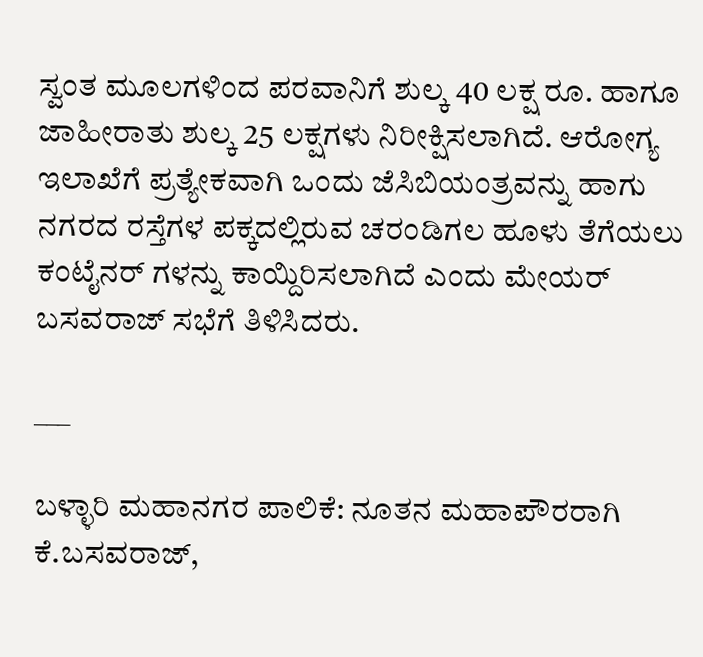ಸ್ವಂತ ಮೂಲಗಳಿಂದ ಪರವಾನಿಗೆ ಶುಲ್ಕ 40 ಲಕ್ಷ ರೂ. ಹಾಗೂ ಜಾಹೀರಾತು ಶುಲ್ಕ 25 ಲಕ್ಷಗಳು ನಿರೀಕ್ಷಿಸಲಾಗಿದೆ. ಆರೋಗ್ಯ ಇಲಾಖೆಗೆ ಪ್ರತ್ಯೇಕವಾಗಿ ಒಂದು ಜೆಸಿಬಿಯಂತ್ರವನ್ನು ಹಾಗು ನಗರದ ರಸ್ತೆಗಳ ಪಕ್ಕದಲ್ಲಿರುವ ಚರಂಡಿಗಲ ಹೂಳು ತೆಗೆಯಲು ಕಂಟೈನರ್ ಗಳನ್ನು ಕಾಯ್ದಿರಿಸಲಾಗಿದೆ ಎಂದು ಮೇಯರ್ ಬಸವರಾಜ್ ಸಭೆಗೆ ತಿಳಿಸಿದರು.

___

ಬಳ್ಳಾರಿ ಮಹಾನಗರ ಪಾಲಿಕೆ: ನೂತನ ಮಹಾಪೌರರಾಗಿ ಕೆ.ಬಸವರಾಜ್,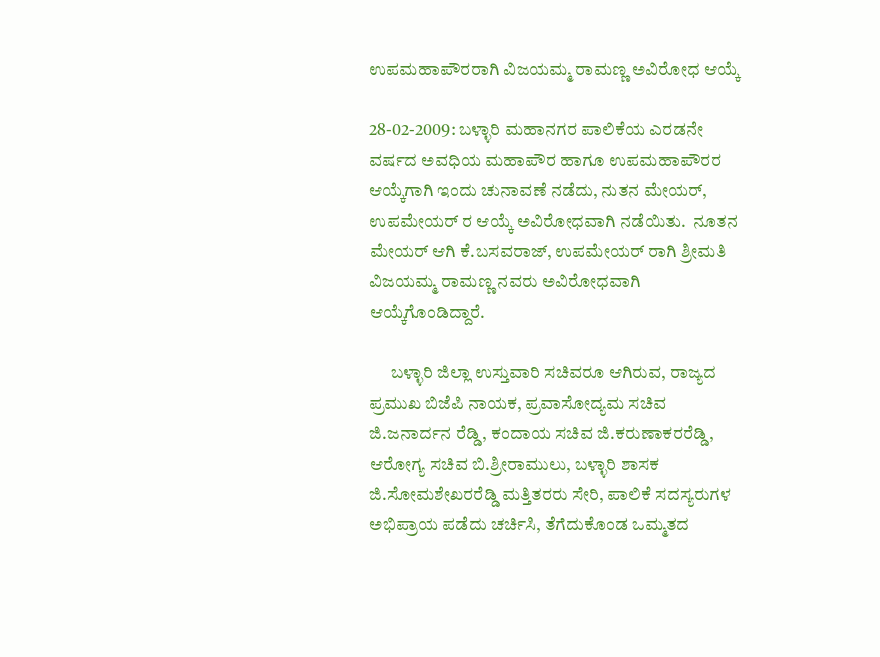ಉಪಮಹಾಪೌರರಾಗಿ ವಿಜಯಮ್ಮ ರಾಮಣ್ಣ ಅವಿರೋಧ ಆಯ್ಕೆ

28-02-2009: ಬಳ್ಳಾರಿ ಮಹಾನಗರ ಪಾಲಿಕೆಯ ಎರಡನೇ ವರ್ಷದ ಅವಧಿಯ ಮಹಾಪೌರ ಹಾಗೂ ಉಪಮಹಾಪೌರರ ಆಯ್ಕೆಗಾಗಿ ಇಂದು ಚುನಾವಣೆ ನಡೆದು, ನುತನ ಮೇಯರ್, ಉಪಮೇಯರ್ ರ ಆಯ್ಕೆ ಅವಿರೋಧವಾಗಿ ನಡೆಯಿತು.  ನೂತನ ಮೇಯರ್ ಆಗಿ ಕೆ.ಬಸವರಾಜ್, ಉಪಮೇಯರ್ ರಾಗಿ ಶ್ರೀಮತಿ ವಿಜಯಮ್ಮ ರಾಮಣ್ಣ ನವರು ಅವಿರೋಧವಾಗಿ ಆಯ್ಕೆಗೊಂಡಿದ್ದಾರೆ.

      ಬಳ್ಳಾರಿ ಜಿಲ್ಲಾ ಉಸ್ತುವಾರಿ ಸಚಿವರೂ ಆಗಿರುವ, ರಾಜ್ಯದ ಪ್ರಮುಖ ಬಿಜೆಪಿ ನಾಯಕ, ಪ್ರವಾಸೋದ್ಯಮ ಸಚಿವ ಜಿ.ಜನಾರ್ದನ ರೆಡ್ಡಿ, ಕಂದಾಯ ಸಚಿವ ಜಿ.ಕರುಣಾಕರರೆಡ್ಡಿ, ಆರೋಗ್ಯ ಸಚಿವ ಬಿ.ಶ್ರೀರಾಮುಲು, ಬಳ್ಳಾರಿ ಶಾಸಕ ಜಿ.ಸೋಮಶೇಖರರೆಡ್ಡಿ ಮತ್ತಿತರರು ಸೇರಿ, ಪಾಲಿಕೆ ಸದಸ್ಯರುಗಳ ಅಭಿಪ್ರಾಯ ಪಡೆದು ಚರ್ಚಿಸಿ, ತೆಗೆದುಕೊಂಡ ಒಮ್ಮತದ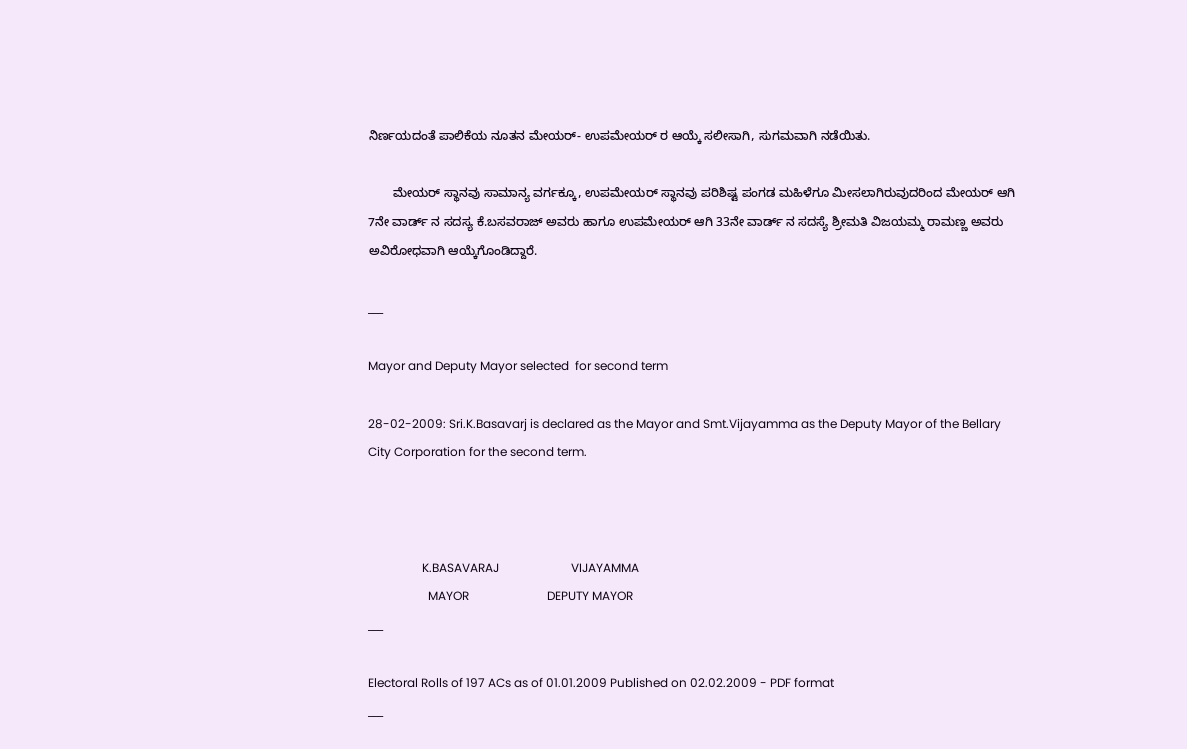ನಿರ್ಣಯದಂತೆ ಪಾಲಿಕೆಯ ನೂತನ ಮೇಯರ್- ಉಪಮೇಯರ್ ರ ಆಯ್ಕೆ ಸಲೀಸಾಗಿ, ಸುಗಮವಾಗಿ ನಡೆಯಿತು.

       ಮೇಯರ್ ಸ್ಥಾನವು ಸಾಮಾನ್ಯ ವರ್ಗಕ್ಕೂ, ಉಪಮೇಯರ್ ಸ್ಥಾನವು ಪರಿಶಿಷ್ಟ ಪಂಗಡ ಮಹಿಳೆಗೂ ಮೀಸಲಾಗಿರುವುದರಿಂದ ಮೇಯರ್ ಆಗಿ 7ನೇ ವಾರ್ಡ್ ನ ಸದಸ್ಯ ಕೆ.ಬಸವರಾಜ್ ಅವರು ಹಾಗೂ ಉಪಮೇಯರ್ ಆಗಿ 33ನೇ ವಾರ್ಡ್ ನ ಸದಸ್ಯೆ ಶ್ರೀಮತಿ ವಿಜಯಮ್ಮ ರಾಮಣ್ಣ ಅವರು ಅವಿರೋಧವಾಗಿ ಆಯ್ಕೆಗೊಂಡಿದ್ದಾರೆ.

___

Mayor and Deputy Mayor selected  for second term

28-02-2009: Sri.K.Basavarj is declared as the Mayor and Smt.Vijayamma as the Deputy Mayor of the Bellary City Corporation for the second term.



                  K.BASAVARAJ                        VIJAYAMMA
                    MAYOR                          DEPUTY MAYOR
___

Electoral Rolls of 197 ACs as of 01.01.2009 Published on 02.02.2009 - PDF format
___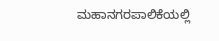ಮಹಾನಗರಪಾಲಿಕೆಯಲ್ಲಿ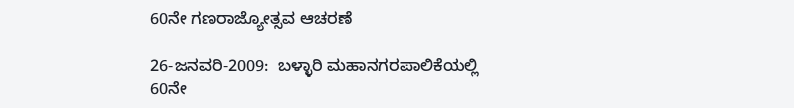60ನೇ ಗಣರಾಜ್ಯೋತ್ಸವ ಆಚರಣೆ

26-ಜನವರಿ-2009:  ಬಳ್ಳಾರಿ ಮಹಾನಗರಪಾಲಿಕೆಯಲ್ಲಿ 60ನೇ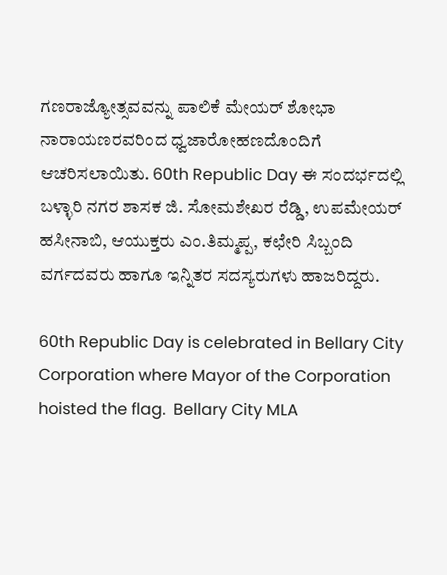ಗಣರಾಜ್ಯೋತ್ಸವವನ್ನು ಪಾಲಿಕೆ ಮೇಯರ್ ಶೋಭಾ ನಾರಾಯಣರವರಿಂದ ಧ್ವಜಾರೋಹಣದೊಂದಿಗೆ ಆಚರಿಸಲಾಯಿತು. 60th Republic Day ಈ ಸಂದರ್ಭದಲ್ಲಿ ಬಳ್ಳಾರಿ ನಗರ ಶಾಸಕ ಜಿ. ಸೋಮಶೇಖರ ರೆಡ್ಡಿ, ಉಪಮೇಯರ್ ಹಸೀನಾಬಿ, ಆಯುಕ್ತರು ಎಂ.ತಿಮ್ಮಪ್ಪ, ಕಛೇರಿ ಸಿಬ್ಬಂದಿ ವರ್ಗದವರು ಹಾಗೂ ಇನ್ನಿತರ ಸದಸ್ಯರುಗಳು ಹಾಜರಿದ್ದರು.

60th Republic Day is celebrated in Bellary City Corporation where Mayor of the Corporation hoisted the flag.  Bellary City MLA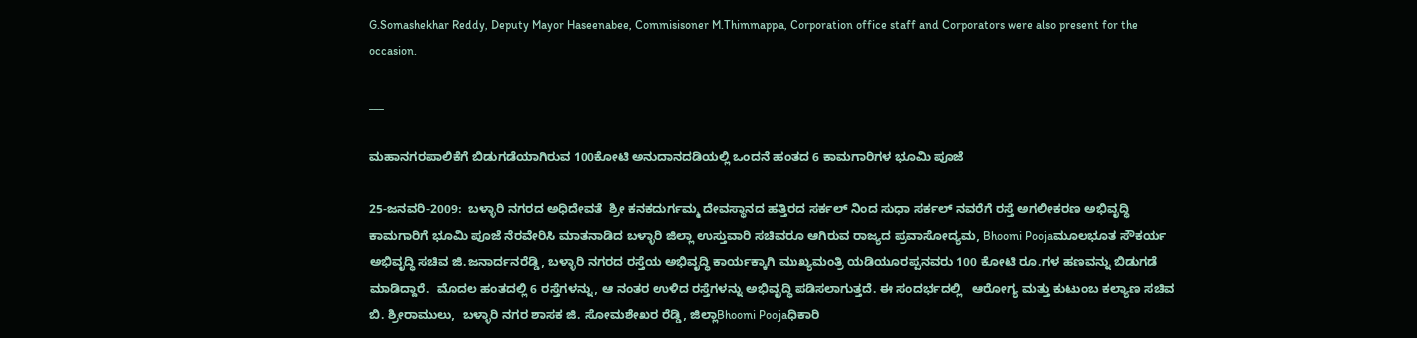G.Somashekhar Reddy, Deputy Mayor Haseenabee, Commisisoner M.Thimmappa, Corporation office staff and Corporators were also present for the occasion.

___

ಮಹಾನಗರಪಾಲಿಕೆಗೆ ಬಿಡುಗಡೆಯಾಗಿರುವ 100ಕೋಟಿ ಅನುದಾನದಡಿಯಲ್ಲಿ ಒಂದನೆ ಹಂತದ 6 ಕಾಮಗಾರಿಗಳ ಭೂಮಿ ಪೂಜೆ

25-ಜನವರಿ-2009:  ಬಳ್ಳಾರಿ ನಗರದ ಅಧಿದೇವತೆ  ಶ್ರೀ ಕನಕದುರ್ಗಮ್ಮ ದೇವಸ್ಥಾನದ ಹತ್ತಿರದ ಸರ್ಕಲ್ ನಿಂದ ಸುಧಾ ಸರ್ಕಲ್ ನವರೆಗೆ ರಸ್ತೆ ಅಗಲೀಕರಣ ಅಭಿವೃದ್ಧಿ ಕಾಮಗಾರಿಗೆ ಭೂಮಿ ಪೂಜೆ ನೆರವೇರಿಸಿ ಮಾತನಾಡಿದ ಬಳ್ಳಾರಿ ಜಿಲ್ಲಾ ಉಸ್ತುವಾರಿ ಸಚಿವರೂ ಆಗಿರುವ ರಾಜ್ಯದ ಪ್ರವಾಸೋದ್ಯಮ, Bhoomi Poojaಮೂಲಭೂತ ಸೌಕರ್ಯ ಅಭಿವೃದ್ಧಿ ಸಚಿವ ಜಿ.ಜನಾರ್ದನರೆಡ್ಡಿ, ಬಳ್ಳಾರಿ ನಗರದ ರಸ್ತೆಯ ಅಭಿವೃದ್ಧಿ ಕಾರ್ಯಕ್ಕಾಗಿ ಮುಖ್ಯಮಂತ್ರಿ ಯಡಿಯೂರಪ್ಪನವರು 100 ಕೋಟಿ ರೂ.ಗಳ ಹಣವನ್ನು ಬಿಡುಗಡೆ ಮಾಡಿದ್ದಾರೆ.  ಮೊದಲ ಹಂತದಲ್ಲಿ 6 ರಸ್ತೆಗಳನ್ನು, ಆ ನಂತರ ಉಳಿದ ರಸ್ತೆಗಳನ್ನು ಅಭಿವೃದ್ಧಿ ಪಡಿಸಲಾಗುತ್ತದೆ. ಈ ಸಂದರ್ಭದಲ್ಲಿ   ಆರೋಗ್ಯ ಮತ್ತು ಕುಟುಂಬ ಕಲ್ಯಾಣ ಸಚಿವ ಬಿ. ಶ್ರೀರಾಮುಲು,  ಬಳ್ಳಾರಿ ನಗರ ಶಾಸಕ ಜಿ. ಸೋಮಶೇಖರ ರೆಡ್ಡಿ, ಜಿಲ್ಲಾBhoomi Poojaಧಿಕಾರಿ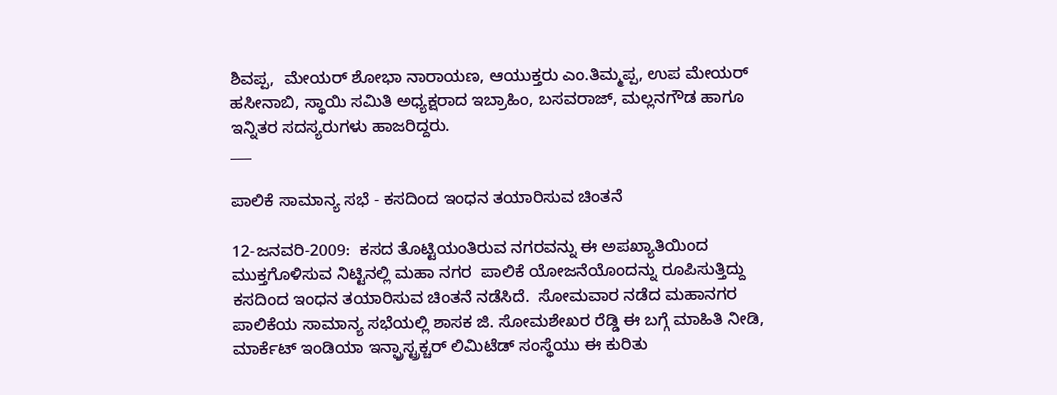ಶಿವಪ್ಪ,  ಮೇಯರ್ ಶೋಭಾ ನಾರಾಯಣ, ಆಯುಕ್ತರು ಎಂ.ತಿಮ್ಮಪ್ಪ, ಉಪ ಮೇಯರ್ ಹಸೀನಾಬಿ, ಸ್ಥಾಯಿ ಸಮಿತಿ ಅಧ್ಯಕ್ಷರಾದ ಇಬ್ರಾಹಿಂ, ಬಸವರಾಜ್, ಮಲ್ಲನಗೌಡ ಹಾಗೂ ಇನ್ನಿತರ ಸದಸ್ಯರುಗಳು ಹಾಜರಿದ್ದರು.
___

ಪಾಲಿಕೆ ಸಾಮಾನ್ಯ ಸಭೆ - ಕಸದಿಂದ ಇಂಧನ ತಯಾರಿಸುವ ಚಿಂತನೆ

12-ಜನವರಿ-2009:  ಕಸದ ತೊಟ್ಟಿಯಂತಿರುವ ನಗರವನ್ನು ಈ ಅಪಖ್ಯಾತಿಯಿಂದ ಮುಕ್ತಗೊಳಿಸುವ ನಿಟ್ಟಿನಲ್ಲಿ ಮಹಾ ನಗರ  ಪಾಲಿಕೆ ಯೋಜನೆಯೊಂದನ್ನು ರೂಪಿಸುತ್ತಿದ್ದು ಕಸದಿಂದ ಇಂಧನ ತಯಾರಿಸುವ ಚಿಂತನೆ ನಡೆಸಿದೆ.  ಸೋಮವಾರ ನಡೆದ ಮಹಾನಗರ ಪಾಲಿಕೆಯ ಸಾಮಾನ್ಯ ಸಭೆಯಲ್ಲಿ ಶಾಸಕ ಜಿ. ಸೋಮಶೇಖರ ರೆಡ್ಡಿ ಈ ಬಗ್ಗೆ ಮಾಹಿತಿ ನೀಡಿ, ಮಾರ್ಕೆಟ್ ಇಂಡಿಯಾ ಇನ್ಫ್ರಾಸ್ಟ್ರಕ್ಚರ್ ಲಿಮಿಟೆಡ್ ಸಂಸ್ಥೆಯು ಈ ಕುರಿತು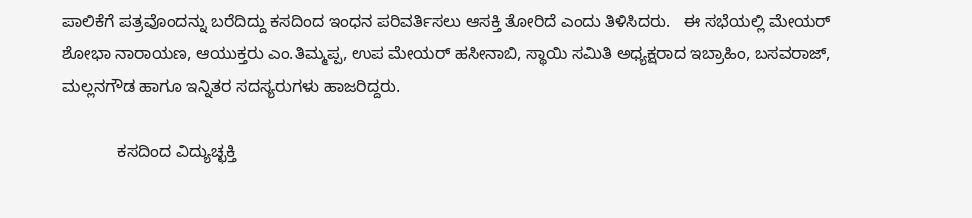ಪಾಲಿಕೆಗೆ ಪತ್ರವೊಂದನ್ನು ಬರೆದಿದ್ದು ಕಸದಿಂದ ಇಂಧನ ಪರಿವರ್ತಿಸಲು ಆಸಕ್ತಿ ತೋರಿದೆ ಎಂದು ತಿಳಿಸಿದರು.   ಈ ಸಭೆಯಲ್ಲಿ ಮೇಯರ್ ಶೋಭಾ ನಾರಾಯಣ, ಆಯುಕ್ತರು ಎಂ.ತಿಮ್ಮಪ್ಪ, ಉಪ ಮೇಯರ್ ಹಸೀನಾಬಿ, ಸ್ಥಾಯಿ ಸಮಿತಿ ಅಧ್ಯಕ್ಷರಾದ ಇಬ್ರಾಹಿಂ, ಬಸವರಾಜ್, ಮಲ್ಲನಗೌಡ ಹಾಗೂ ಇನ್ನಿತರ ಸದಸ್ಯರುಗಳು ಹಾಜರಿದ್ದರು.

            ಕಸದಿಂದ ವಿದ್ಯುಚ್ಛಕ್ತಿ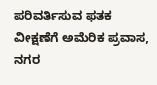ಪರಿವರ್ತಿಸುವ ಫತಕ ವೀಕ್ಷಣೆಗೆ ಅಮೆರಿಕ ಪ್ರವಾಸ, ನಗರ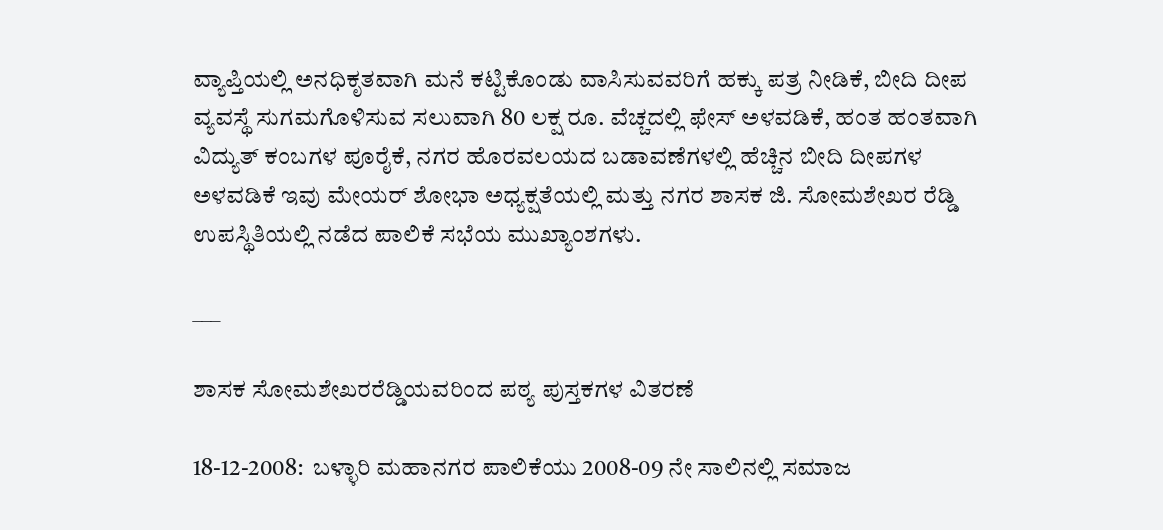ವ್ಯಾಪ್ತಿಯಲ್ಲಿ ಅನಧಿಕೃತವಾಗಿ ಮನೆ ಕಟ್ಟಿಕೊಂಡು ವಾಸಿಸುವವರಿಗೆ ಹಕ್ಕು ಪತ್ರ ನೀಡಿಕೆ, ಬೀದಿ ದೀಪ ವ್ಯವಸ್ಥೆ ಸುಗಮಗೊಳಿಸುವ ಸಲುವಾಗಿ 80 ಲಕ್ಷ ರೂ. ವೆಚ್ಚದಲ್ಲಿ ಫೇಸ್ ಅಳವಡಿಕೆ, ಹಂತ ಹಂತವಾಗಿ ವಿದ್ಯುತ್ ಕಂಬಗಳ ಪೂರೈಕೆ, ನಗರ ಹೊರವಲಯದ ಬಡಾವಣೆಗಳಲ್ಲಿ ಹೆಚ್ಚಿನ ಬೀದಿ ದೀಪಗಳ ಅಳವಡಿಕೆ ಇವು ಮೇಯರ್ ಶೋಭಾ ಅಧ್ಯಕ್ಷತೆಯಲ್ಲಿ ಮತ್ತು ನಗರ ಶಾಸಕ ಜಿ. ಸೋಮಶೇಖರ ರೆಡ್ಡಿ ಉಪಸ್ಥಿತಿಯಲ್ಲಿ ನಡೆದ ಪಾಲಿಕೆ ಸಭೆಯ ಮುಖ್ಯಾಂಶಗಳು.

___

ಶಾಸಕ ಸೋಮಶೇಖರರೆಡ್ಡಿಯವರಿಂದ ಪಠ್ಯ ಪುಸ್ತಕಗಳ ವಿತರಣೆ

18-12-2008:  ಬಳ್ಳಾರಿ ಮಹಾನಗರ ಪಾಲಿಕೆಯು 2008-09 ನೇ ಸಾಲಿನಲ್ಲಿ ಸಮಾಜ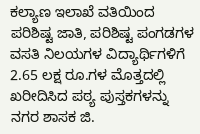ಕಲ್ಯಾಣ ಇಲಾಖೆ ವತಿಯಿಂದ ಪರಿಶಿಷ್ಟ ಜಾತಿ, ಪರಿಶಿಷ್ಟ ಪಂಗಡಗಳ ವಸತಿ ನಿಲಯಗಳ ವಿದ್ಯಾರ್ಥಿಗಳಿಗೆ 2.65 ಲಕ್ಷ ರೂ.ಗಳ ಮೊತ್ತದಲ್ಲಿ ಖರೀದಿಸಿದ ಪಠ್ಯ ಪುಸ್ತಕಗಳನ್ನು ನಗರ ಶಾಸಕ ಜಿ.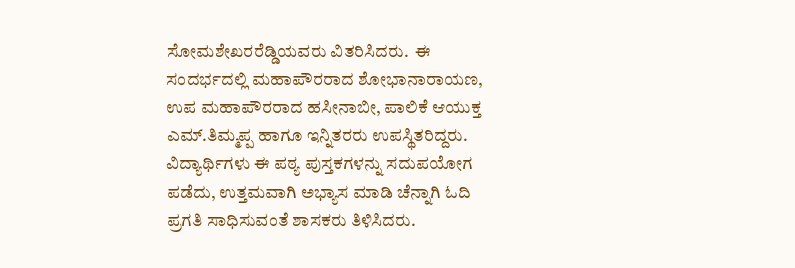ಸೋಮಶೇಖರರೆಡ್ಡಿಯವರು ವಿತರಿಸಿದರು.  ಈ ಸಂದರ್ಭದಲ್ಲಿ ಮಹಾಪೌರರಾದ ಶೋಭಾನಾರಾಯಣ, ಉಪ ಮಹಾಪೌರರಾದ ಹಸೀನಾಬೀ, ಪಾಲಿಕೆ ಆಯುಕ್ತ ಎಮ್.ತಿಮ್ಮಪ್ಪ ಹಾಗೂ ಇನ್ನಿತರರು ಉಪಸ್ಥಿತರಿದ್ದರು.  ವಿದ್ಯಾರ್ಥಿಗಳು ಈ ಪಠ್ಯ ಪುಸ್ತಕಗಳನ್ನು ಸದುಪಯೋಗ ಪಡೆದು, ಉತ್ತಮವಾಗಿ ಅಭ್ಯಾಸ ಮಾಡಿ ಚೆನ್ನಾಗಿ ಓದಿ  ಪ್ರಗತಿ ಸಾಧಿಸುವಂತೆ ಶಾಸಕರು ತಿಳಿಸಿದರು.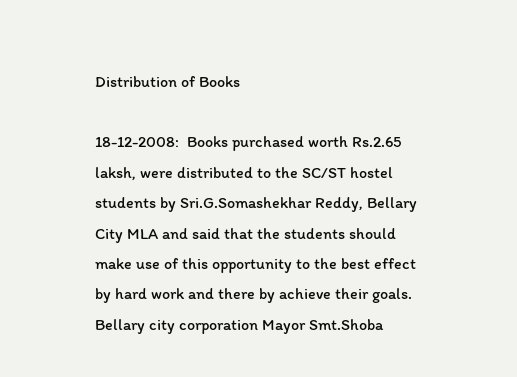Distribution of Books

18-12-2008:  Books purchased worth Rs.2.65 laksh, were distributed to the SC/ST hostel students by Sri.G.Somashekhar Reddy, Bellary City MLA and said that the students should make use of this opportunity to the best effect by hard work and there by achieve their goals.  Bellary city corporation Mayor Smt.Shoba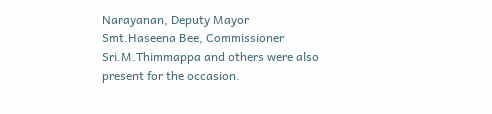Narayanan, Deputy Mayor Smt.Haseena Bee, Commissioner Sri.M.Thimmappa and others were also present for the occasion.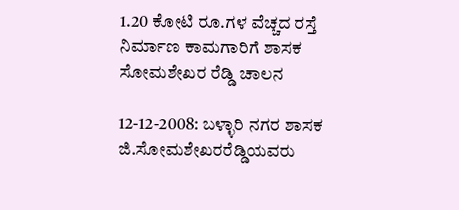1.20 ಕೋಟಿ ರೂ.ಗಳ ವೆಚ್ಚದ ರಸ್ತೆ ನಿರ್ಮಾಣ ಕಾಮಗಾರಿಗೆ ಶಾಸಕ ಸೋಮಶೇಖರ ರೆಡ್ಡಿ ಚಾಲನ

12-12-2008: ಬಳ್ಳಾರಿ ನಗರ ಶಾಸಕ ಜಿ.ಸೋಮಶೇಖರರೆಡ್ಡಿಯವರು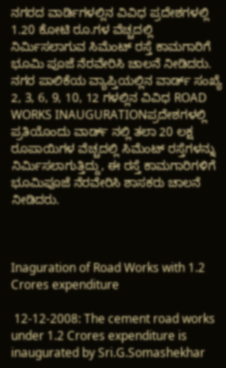ನಗರದ ವಾರ್ಡಿಗಳಲ್ಲಿನ ವಿವಿಧ ಪ್ರದೇಶಗಳಲ್ಲಿ 1.20 ಕೋಟಿ ರೂ.ಗಳ ವೆಚ್ಚದಲ್ಲಿ ನಿರ್ಮಿಸಲಾಗುವ ಸಿಮೆಂಟ್ ರಸ್ತೆ ಕಾಮಗಾರಿಗೆ ಭೂಮಿ ಪೂಜೆ ನೆರವೇರಿಸಿ ಚಾಲನೆ ನೀಡಿದರು.  ನಗರ ಪಾಲಿಕೆಯ ವ್ಯಾಪ್ತಿಯಲ್ಲಿನ ವಾರ್ಡ್ ಸಂಖ್ಯೆ 2, 3, 6, 9, 10, 12 ಗಳಲ್ಲಿನ ವಿವಿಧ ROAD WORKS INAUGURATIONಪ್ರದೇಶಗಳಲ್ಲಿ ಪ್ರತಿಯೊಂದು ವಾರ್ಡ್ ನಲ್ಲಿ ತಲಾ 20 ಲಕ್ಷ ರೂಪಾಯಿಗಳ ವೆಚ್ಚದಲ್ಲಿ ಸಿಮೆಂಟ್ ರಸ್ತೆಗಳನ್ನು ನಿರ್ಮಿಸಲಾಗುತ್ತಿದ್ದು, ಈ ರಸ್ತೆ ಕಾಮಗಾರಿಗಳಿಗೆ ಭೂಮಿಪೂಜೆ ನೆರವೇರಿಸಿ ಶಾಸಕರು ಚಾಲನೆ ನೀಡಿದರು.



Inaguration of Road Works with 1.2 Crores expenditure

 12-12-2008: The cement road works under 1.2 Crores expenditure is inaugurated by Sri.G.Somashekhar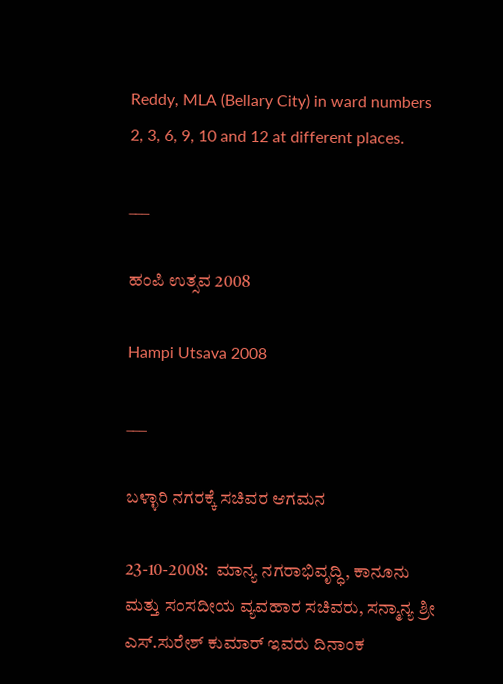Reddy, MLA (Bellary City) in ward numbers 2, 3, 6, 9, 10 and 12 at different places.

___

ಹಂಪಿ ಉತ್ಸವ 2008

Hampi Utsava 2008

___

ಬಳ್ಳಾರಿ ನಗರಕ್ಕೆ ಸಚಿವರ ಆಗಮನ

23-10-2008:  ಮಾನ್ಯ ನಗರಾಭಿವೃದ್ಧಿ, ಕಾನೂನು ಮತ್ತು ಸಂಸದೀಯ ವ್ಯವಹಾರ ಸಚಿವರು, ಸನ್ಮಾನ್ಯ ಶ್ರೀ ಎಸ್.ಸುರೇಶ್ ಕುಮಾರ್ ಇವರು ದಿನಾಂಕ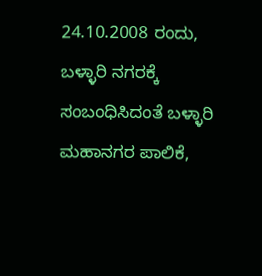24.10.2008 ರಂದು, ಬಳ್ಳಾರಿ ನಗರಕ್ಕೆ ಸಂಬಂಧಿಸಿದಂತೆ ಬಳ್ಳಾರಿ ಮಹಾನಗರ ಪಾಲಿಕೆ,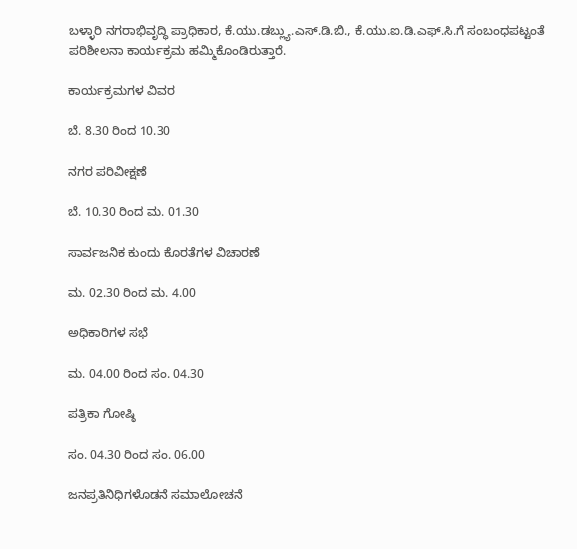ಬಳ್ಳಾರಿ ನಗರಾಭಿವೃದ್ಧಿ ಪ್ರಾಧಿಕಾರ, ಕೆ.ಯು.ಡಬ್ಲ್ಯು.ಎಸ್.ಡಿ.ಬಿ., ಕೆ.ಯು.ಐ.ಡಿ.ಎಫ್.ಸಿ.ಗೆ ಸಂಬಂಧಪಟ್ಟಂತೆ ಪರಿಶೀಲನಾ ಕಾರ್ಯಕ್ರಮ ಹಮ್ಮಿಕೊಂಡಿರುತ್ತಾರೆ.

ಕಾರ್ಯಕ್ರಮಗಳ ವಿವರ

ಬೆ. 8.30 ರಿಂದ 10.30

ನಗರ ಪರಿವೀಕ್ಷಣೆ

ಬೆ. 10.30 ರಿಂದ ಮ. 01.30

ಸಾರ್ವಜನಿಕ ಕುಂದು ಕೊರತೆಗಳ ವಿಚಾರಣೆ

ಮ. 02.30 ರಿಂದ ಮ. 4.00

ಅಧಿಕಾರಿಗಳ ಸಭೆ

ಮ. 04.00 ರಿಂದ ಸಂ. 04.30

ಪತ್ರಿಕಾ ಗೋಷ್ಠಿ

ಸಂ. 04.30 ರಿಂದ ಸಂ. 06.00

ಜನಪ್ರತಿನಿಧಿಗಳೊಡನೆ ಸಮಾಲೋಚನೆ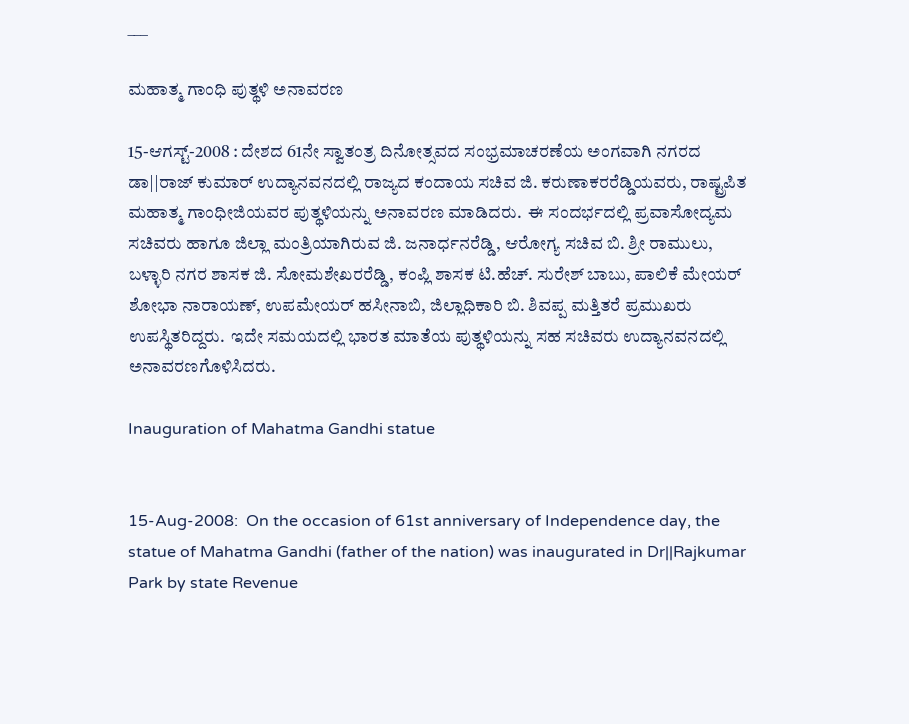___

ಮಹಾತ್ಮ ಗಾಂಧಿ ಪುತ್ಥಳಿ ಅನಾವರಣ

15-ಆಗಸ್ಟ್-2008 : ದೇಶದ 61ನೇ ಸ್ವಾತಂತ್ರ ದಿನೋತ್ಸವದ ಸಂಭ್ರಮಾಚರಣೆಯ ಅಂಗವಾಗಿ ನಗರದ ಡಾ||ರಾಜ್ ಕುಮಾರ್ ಉದ್ಯಾನವನದಲ್ಲಿ ರಾಜ್ಯದ ಕಂದಾಯ ಸಚಿವ ಜಿ. ಕರುಣಾಕರರೆಡ್ಡಿಯವರು, ರಾಷ್ಟ್ರಪಿತ ಮಹಾತ್ಮ ಗಾಂಧೀಜಿಯವರ ಪುತ್ಥಳಿಯನ್ನು ಅನಾವರಣ ಮಾಡಿದರು.  ಈ ಸಂದರ್ಭದಲ್ಲಿ ಪ್ರವಾಸೋದ್ಯಮ ಸಚಿವರು ಹಾಗೂ ಜಿಲ್ಲಾ ಮಂತ್ರಿಯಾಗಿರುವ ಜಿ. ಜನಾರ್ಧನರೆಡ್ಡಿ, ಆರೋಗ್ಯ ಸಚಿವ ಬಿ. ಶ್ರೀ ರಾಮುಲು, ಬಳ್ಳಾರಿ ನಗರ ಶಾಸಕ ಜಿ. ಸೋಮಶೇಖರರೆಡ್ಡಿ, ಕಂಪ್ಲಿ ಶಾಸಕ ಟಿ.ಹೆಚ್. ಸುರೇಶ್ ಬಾಬು, ಪಾಲಿಕೆ ಮೇಯರ್ ಶೋಭಾ ನಾರಾಯಣ್, ಉಪಮೇಯರ್ ಹಸೀನಾಬಿ, ಜಿಲ್ಲಾಧಿಕಾರಿ ಬಿ. ಶಿವಪ್ಪ ಮತ್ತಿತರೆ ಪ್ರಮುಖರು ಉಪಸ್ಥಿತರಿದ್ದರು.  ಇದೇ ಸಮಯದಲ್ಲಿ ಭಾರತ ಮಾತೆಯ ಪುತ್ಥಳಿಯನ್ನು ಸಹ ಸಚಿವರು ಉದ್ಯಾನವನದಲ್ಲಿ ಅನಾವರಣಗೊಳಿಸಿದರು.

Inauguration of Mahatma Gandhi statue


15-Aug-2008:  On the occasion of 61st anniversary of Independence day, the statue of Mahatma Gandhi (father of the nation) was inaugurated in Dr||Rajkumar Park by state Revenue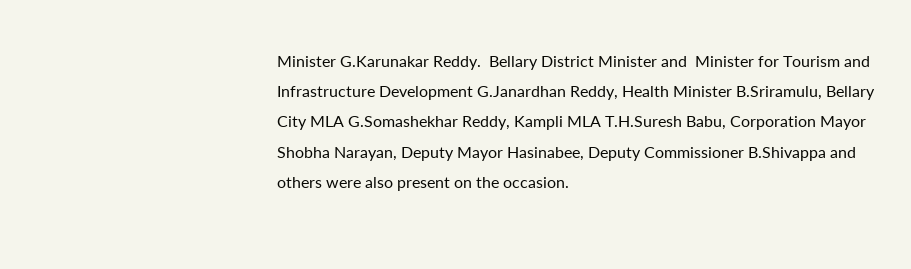Minister G.Karunakar Reddy.  Bellary District Minister and  Minister for Tourism and Infrastructure Development G.Janardhan Reddy, Health Minister B.Sriramulu, Bellary City MLA G.Somashekhar Reddy, Kampli MLA T.H.Suresh Babu, Corporation Mayor Shobha Narayan, Deputy Mayor Hasinabee, Deputy Commissioner B.Shivappa and others were also present on the occasion.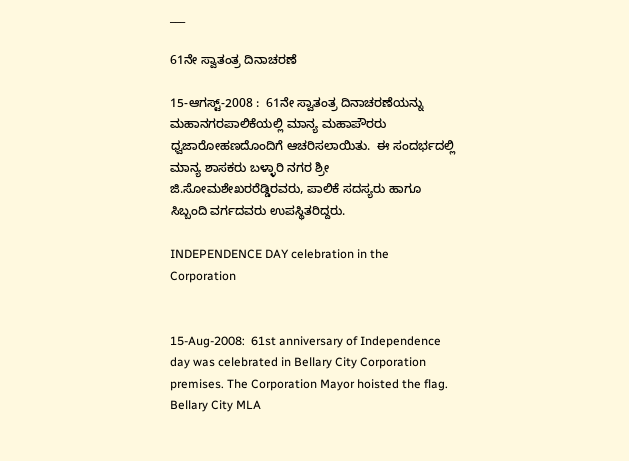___

61ನೇ ಸ್ವಾತಂತ್ರ ದಿನಾಚರಣೆ

15-ಆಗಸ್ಟ್-2008 :  61ನೇ ಸ್ವಾತಂತ್ರ ದಿನಾಚರಣೆಯನ್ನು ಮಹಾನಗರಪಾಲಿಕೆಯಲ್ಲಿ ಮಾನ್ಯ ಮಹಾಪೌರರು ಧ್ವಜಾರೋಹಣದೊಂದಿಗೆ ಆಚರಿಸಲಾಯಿತು.  ಈ ಸಂದರ್ಭದಲ್ಲಿ ಮಾನ್ಯ ಶಾಸಕರು ಬಳ್ಳಾರಿ ನಗರ ಶ್ರೀ ಜಿ.ಸೋಮಶೇಖರರೆಡ್ಡಿರವರು, ಪಾಲಿಕೆ ಸದಸ್ಯರು ಹಾಗೂ ಸಿಬ್ಬಂದಿ ವರ್ಗದವರು ಉಪಸ್ಥಿತರಿದ್ದರು.

INDEPENDENCE DAY celebration in the Corporation


15-Aug-2008:  61st anniversary of Independence day was celebrated in Bellary City Corporation premises. The Corporation Mayor hoisted the flag.  Bellary City MLA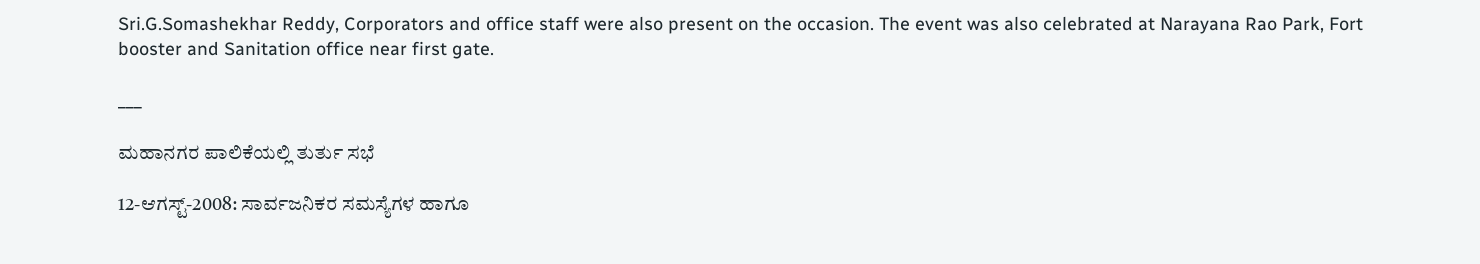Sri.G.Somashekhar Reddy, Corporators and office staff were also present on the occasion. The event was also celebrated at Narayana Rao Park, Fort booster and Sanitation office near first gate.

___

ಮಹಾನಗರ ಪಾಲಿಕೆಯಲ್ಲಿ ತುರ್ತು ಸಭೆ

12-ಆಗಸ್ಟ್-2008: ಸಾರ್ವಜನಿಕರ ಸಮಸ್ಯೆಗಳ ಹಾಗೂ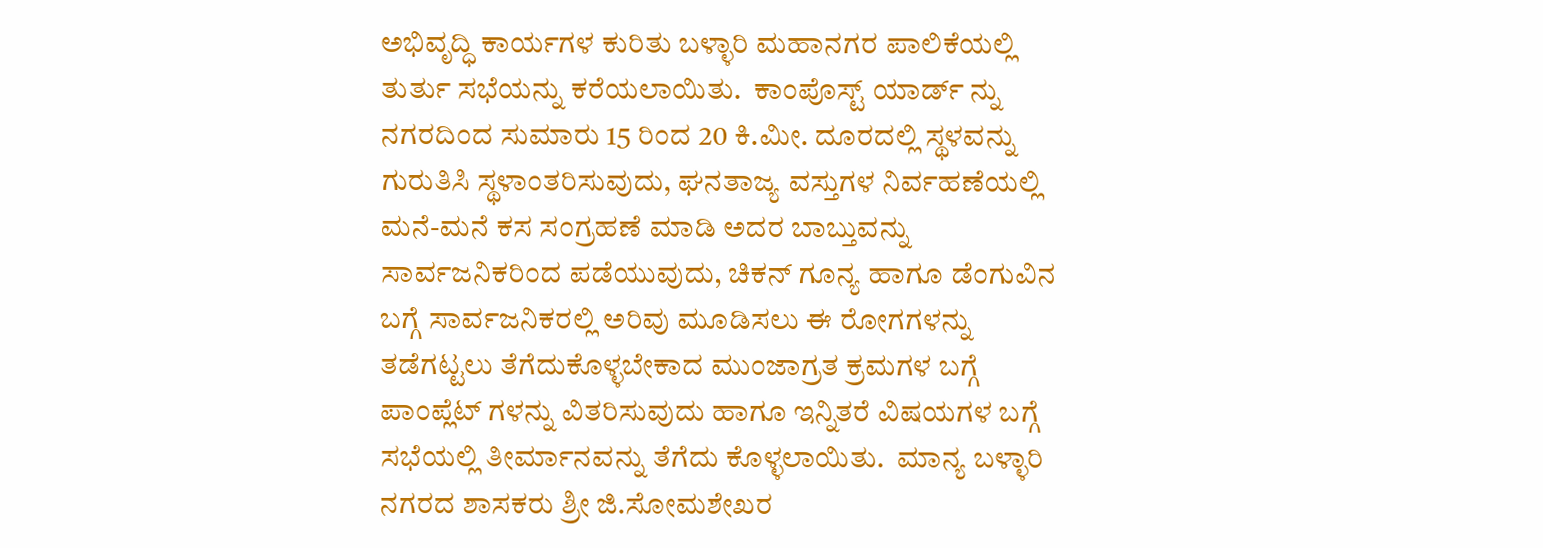ಅಭಿವೃದ್ಧಿ ಕಾರ್ಯಗಳ ಕುರಿತು ಬಳ್ಳಾರಿ ಮಹಾನಗರ ಪಾಲಿಕೆಯಲ್ಲಿ ತುರ್ತು ಸಭೆಯನ್ನು ಕರೆಯಲಾಯಿತು.  ಕಾಂಪೊಸ್ಟ್ ಯಾರ್ಡ್ ನ್ನು ನಗರದಿಂದ ಸುಮಾರು 15 ರಿಂದ 20 ಕಿ.ಮೀ. ದೂರದಲ್ಲಿ ಸ್ಥಳವನ್ನು ಗುರುತಿಸಿ ಸ್ಥಳಾಂತರಿಸುವುದು, ಘನತಾಜ್ಯ ವಸ್ತುಗಳ ನಿರ್ವಹಣೆಯಲ್ಲಿ ಮನೆ-ಮನೆ ಕಸ ಸಂಗ್ರಹಣೆ ಮಾಡಿ ಅದರ ಬಾಬ್ತುವನ್ನು ಸಾರ್ವಜನಿಕರಿಂದ ಪಡೆಯುವುದು, ಚಿಕನ್ ಗೂನ್ಯ ಹಾಗೂ ಡೆಂಗುವಿನ ಬಗ್ಗೆ ಸಾರ್ವಜನಿಕರಲ್ಲಿ ಅರಿವು ಮೂಡಿಸಲು ಈ ರೋಗಗಳನ್ನು ತಡೆಗಟ್ಟಲು ತೆಗೆದುಕೊಳ್ಳಬೇಕಾದ ಮುಂಜಾಗ್ರತ ಕ್ರಮಗಳ ಬಗ್ಗೆ ಪಾಂಪ್ಲೆಟ್ ಗಳನ್ನು ವಿತರಿಸುವುದು ಹಾಗೂ ಇನ್ನಿತರೆ ವಿಷಯಗಳ ಬಗ್ಗೆ ಸಭೆಯಲ್ಲಿ ತೀರ್ಮಾನವನ್ನು ತೆಗೆದು ಕೊಳ್ಳಲಾಯಿತು.  ಮಾನ್ಯ ಬಳ್ಳಾರಿ ನಗರದ ಶಾಸಕರು ಶ್ರೀ ಜಿ.ಸೋಮಶೇಖರ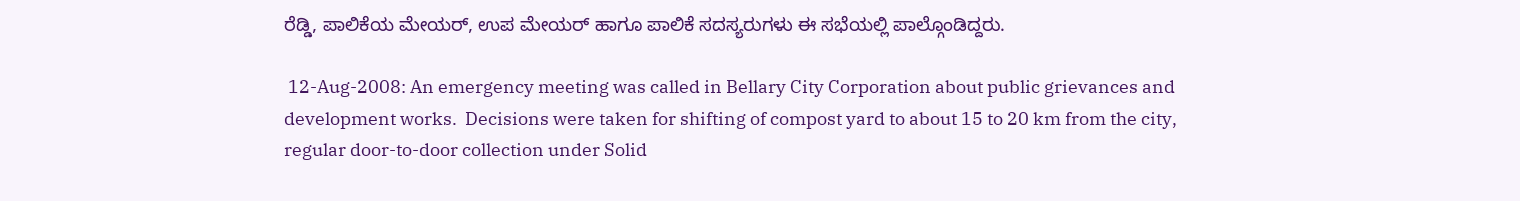ರೆಡ್ಡಿ, ಪಾಲಿಕೆಯ ಮೇಯರ್, ಉಪ ಮೇಯರ್ ಹಾಗೂ ಪಾಲಿಕೆ ಸದಸ್ಯರುಗಳು ಈ ಸಭೆಯಲ್ಲಿ ಪಾಲ್ಗೊಂಡಿದ್ದರು.

 12-Aug-2008: An emergency meeting was called in Bellary City Corporation about public grievances and development works.  Decisions were taken for shifting of compost yard to about 15 to 20 km from the city,  regular door-to-door collection under Solid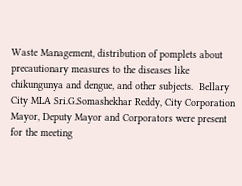Waste Management, distribution of pomplets about precautionary measures to the diseases like chikungunya and dengue, and other subjects.  Bellary City MLA Sri.G.Somashekhar Reddy, City Corporation Mayor, Deputy Mayor and Corporators were present for the meeting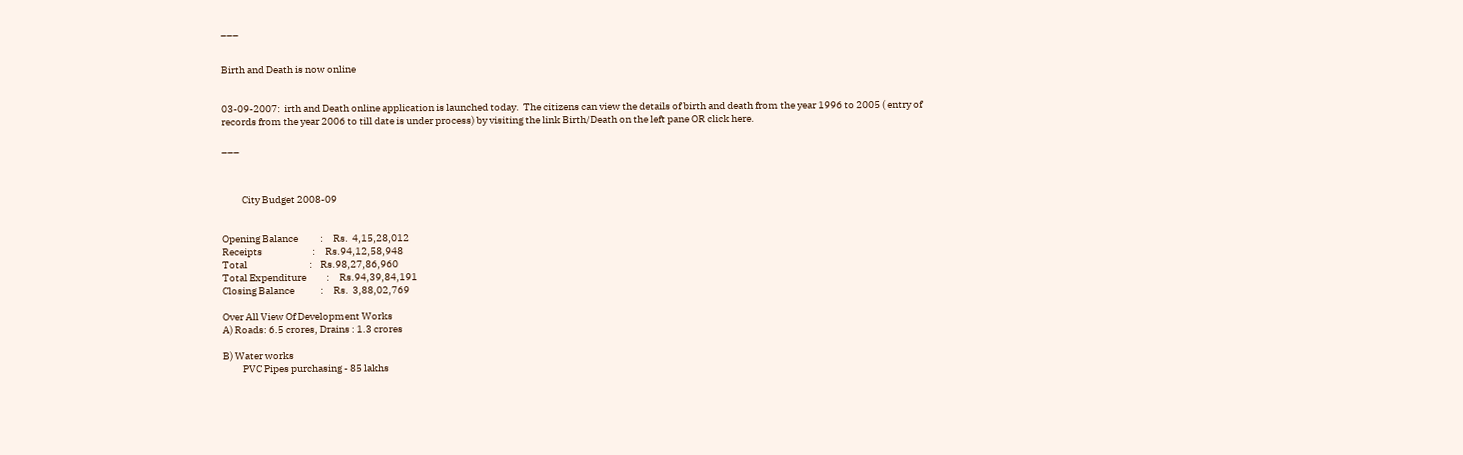___


Birth and Death is now online


03-09-2007:  irth and Death online application is launched today.  The citizens can view the details of birth and death from the year 1996 to 2005 ( entry of records from the year 2006 to till date is under process) by visiting the link Birth/Death on the left pane OR click here.

___



          City Budget 2008-09


Opening Balance           :     Rs.  4,15,28,012
Receipts                         :     Rs.94,12,58,948
Total                               :    Rs.98,27,86,960
Total Expenditure          :     Rs.94,39,84,191
Closing Balance             :     Rs.  3,88,02,769

Over All View Of Development Works
A) Roads: 6.5 crores, Drains : 1.3 crores

B) Water works
          PVC Pipes purchasing - 85 lakhs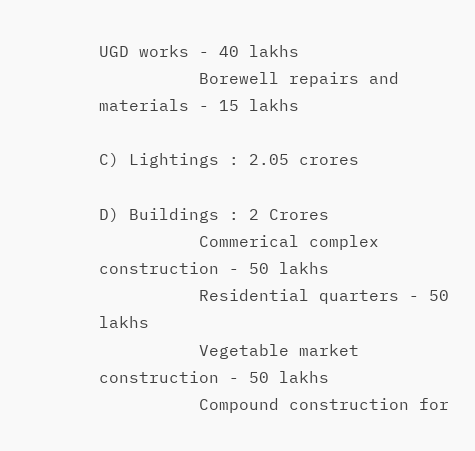UGD works - 40 lakhs
          Borewell repairs and materials - 15 lakhs

C) Lightings : 2.05 crores

D) Buildings : 2 Crores
          Commerical complex construction - 50 lakhs
          Residential quarters - 50 lakhs
          Vegetable market construction - 50 lakhs
          Compound construction for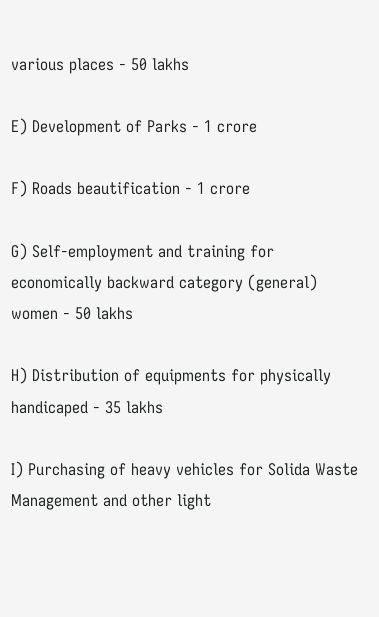various places - 50 lakhs

E) Development of Parks - 1 crore

F) Roads beautification - 1 crore

G) Self-employment and training for economically backward category (general) women - 50 lakhs

H) Distribution of equipments for physically handicaped - 35 lakhs

I) Purchasing of heavy vehicles for Solida Waste Management and other light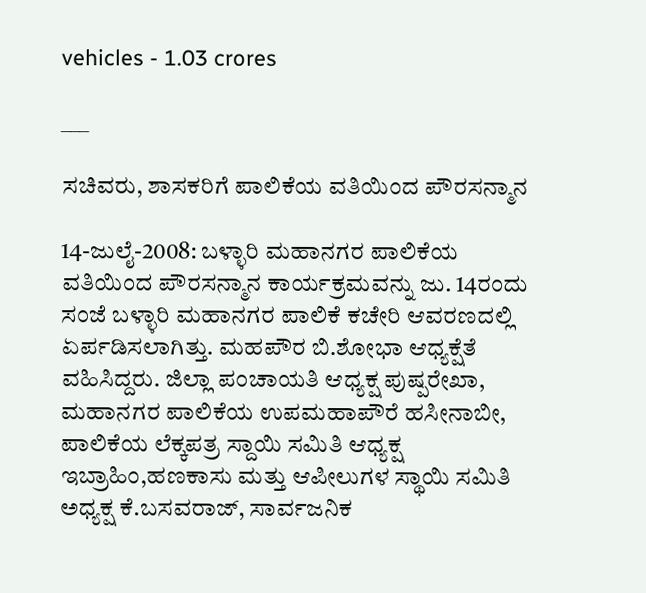vehicles - 1.03 crores

___

ಸಚಿವರು, ಶಾಸಕರಿಗೆ ಪಾಲಿಕೆಯ ವತಿಯಿಂದ ಪೌರಸನ್ಮಾನ

14-ಜುಲೈ-2008: ಬಳ್ಳಾರಿ ಮಹಾನಗರ ಪಾಲಿಕೆಯ ವತಿಯಿಂದ ಪೌರಸನ್ಮಾನ ಕಾರ್ಯಕ್ರಮವನ್ನು ಜು. 14ರಂದು ಸಂಜೆ ಬಳ್ಳಾರಿ ಮಹಾನಗರ ಪಾಲಿಕೆ ಕಚೇರಿ ಆವರಣದಲ್ಲಿ ಏರ್ಪಡಿಸಲಾಗಿತ್ತು. ಮಹಪೌರ ಬಿ.ಶೋಭಾ ಆಧ್ಯಕ್ಷೆತೆ ವಹಿಸಿದ್ದರು. ಜಿಲ್ಲಾ ಪಂಚಾಯತಿ ಆಧ್ಯಕ್ಷ ಪುಷ್ಪರೇಖಾ, ಮಹಾನಗರ ಪಾಲಿಕೆಯ ಉಪಮಹಾಪೌರೆ ಹಸೀನಾಬೀ, ಪಾಲಿಕೆಯ ಲೆಕ್ಕಪತ್ರ ಸ್ದಾಯಿ ಸಮಿತಿ ಆಧ್ಯಕ್ಷ ಇಬ್ರಾಹಿಂ,ಹಣಕಾಸು ಮತ್ತು ಆಪೀಲುಗಳ ಸ್ಥಾಯಿ ಸಮಿತಿ ಅಧ್ಯಕ್ಷ ಕೆ.ಬಸವರಾಜ್, ಸಾರ್ವಜನಿಕ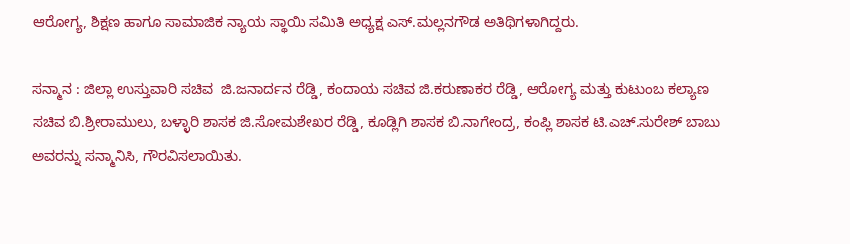ಆರೋಗ್ಯ, ಶಿಕ್ಷಣ ಹಾಗೂ ಸಾಮಾಜಿಕ ನ್ಯಾಯ ಸ್ಥಾಯಿ ಸಮಿತಿ ಅಧ್ಯಕ್ಷ ಎಸ್.ಮಲ್ಲನಗೌಡ ಅತಿಥಿಗಳಾಗಿದ್ದರು.

ಸನ್ಮಾನ : ಜಿಲ್ಲಾ ಉಸ್ತುವಾರಿ ಸಚಿವ  ಜಿ.ಜನಾರ್ದನ ರೆಡ್ಡಿ, ಕಂದಾಯ ಸಚಿವ ಜಿ.ಕರುಣಾಕರ ರೆಡ್ಡಿ, ಆರೋಗ್ಯ ಮತ್ತು ಕುಟುಂಬ ಕಲ್ಯಾಣ ಸಚಿವ ಬಿ.ಶ್ರೀರಾಮುಲು, ಬಳ್ಳಾರಿ ಶಾಸಕ ಜಿ.ಸೋಮಶೇಖರ ರೆಡ್ಡಿ, ಕೂಡ್ಲಿಗಿ ಶಾಸಕ ಬಿ.ನಾಗೇಂದ್ರ, ಕಂಪ್ಲಿ ಶಾಸಕ ಟಿ.ಎಚ್.ಸುರೇಶ್ ಬಾಬು ಅವರನ್ನು ಸನ್ಮಾನಿಸಿ, ಗೌರವಿಸಲಾಯಿತು.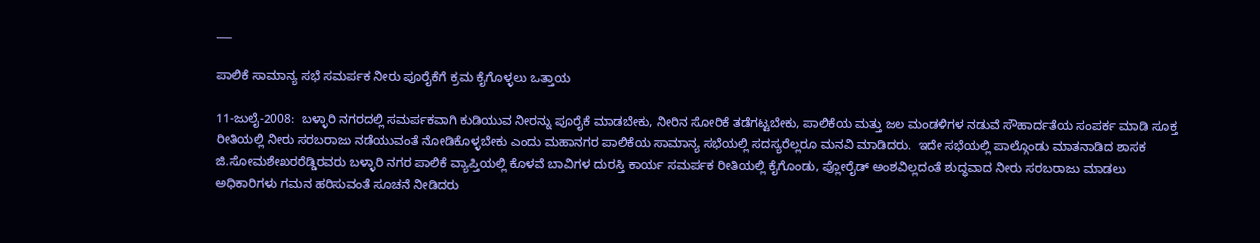___

ಪಾಲಿಕೆ ಸಾಮಾನ್ಯ ಸಭೆ ಸಮರ್ಪಕ ನೀರು ಪೂರೈಕೆಗೆ ಕ್ರಮ ಕೈಗೊಳ್ಳಲು ಒತ್ತಾಯ

11-ಜುಲೈ-2008:  ಬಳ್ಳಾರಿ ನಗರದಲ್ಲಿ ಸಮರ್ಪಕವಾಗಿ ಕುಡಿಯುವ ನೀರನ್ನು ಪೂರೈಕೆ ಮಾಡಬೇಕು, ನೀರಿನ ಸೋರಿಕೆ ತಡೆಗಟ್ಟಬೇಕು, ಪಾಲಿಕೆಯ ಮತ್ತು ಜಲ ಮಂಡಳಿಗಳ ನಡುವೆ ಸೌಹಾರ್ದತೆಯ ಸಂಪರ್ಕ ಮಾಡಿ ಸೂಕ್ತ ರೀತಿಯಲ್ಲಿ ನೀರು ಸರಬರಾಜು ನಡೆಯುವಂತೆ ನೋಡಿಕೊಳ್ಳಬೇಕು ಎಂದು ಮಹಾನಗರ ಪಾಲಿಕೆಯ ಸಾಮಾನ್ಯ ಸಭೆಯಲ್ಲಿ ಸದಸ್ಯರೆಲ್ಲರೂ ಮನವಿ ಮಾಡಿದರು.  ಇದೇ ಸಭೆಯಲ್ಲಿ ಪಾಲ್ಗೊಂಡು ಮಾತನಾಡಿದ ಶಾಸಕ ಜಿ.ಸೋಮಶೇಖರರೆಡ್ಡಿರವರು ಬಳ್ಳಾರಿ ನಗರ ಪಾಲಿಕೆ ವ್ಯಾಪ್ತಿಯಲ್ಲಿ ಕೊಳವೆ ಬಾವಿಗಳ ದುರಸ್ತಿ ಕಾರ್ಯ ಸಮರ್ಪಕ ರೀತಿಯಲ್ಲಿ ಕೈಗೊಂಡು, ಪ್ಲೋರೈಡ್ ಅಂಶವಿಲ್ಲದಂತೆ ಶುದ್ಧವಾದ ನೀರು ಸರಬರಾಜು ಮಾಡಲು ಅಧಿಕಾರಿಗಳು ಗಮನ ಹರಿಸುವಂತೆ ಸೂಚನೆ ನೀಡಿದರು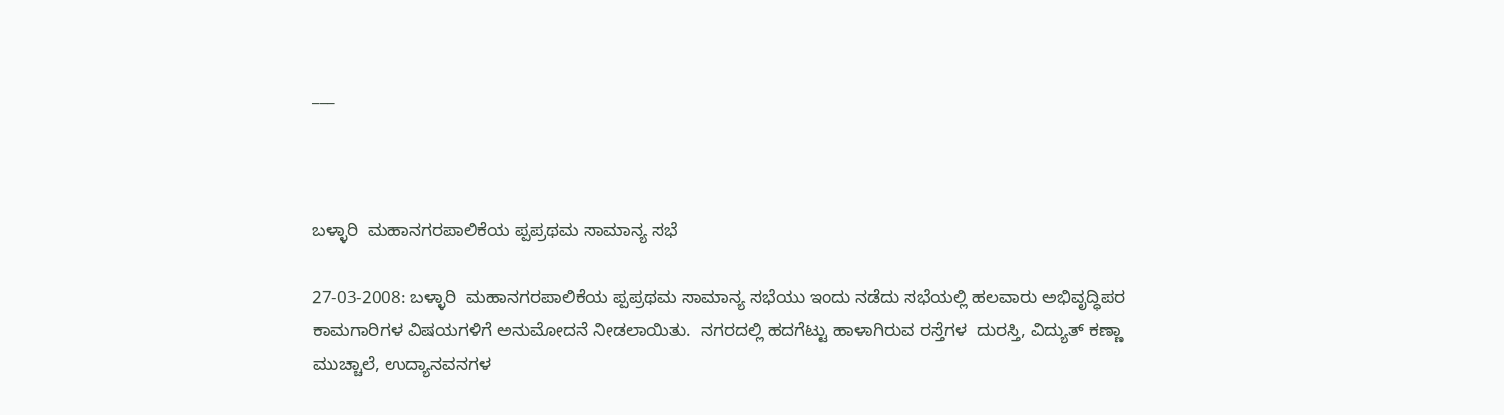___



ಬಳ್ಳಾರಿ  ಮಹಾನಗರಪಾಲಿಕೆಯ ಪ್ಪಪ್ರಥಮ ಸಾಮಾನ್ಯ ಸಭೆ

27-03-2008: ಬಳ್ಳಾರಿ  ಮಹಾನಗರಪಾಲಿಕೆಯ ಪ್ಪಪ್ರಥಮ ಸಾಮಾನ್ಯ ಸಭೆಯು ಇಂದು ನಡೆದು ಸಭೆಯಲ್ಲಿ ಹಲವಾರು ಅಭಿವೃದ್ಧಿಪರ ಕಾಮಗಾರಿಗಳ ವಿಷಯಗಳಿಗೆ ಅನುಮೋದನೆ ನೀಡಲಾಯಿತು.  ನಗರದಲ್ಲಿ ಹದಗೆಟ್ಟು ಹಾಳಾಗಿರುವ ರಸ್ತೆಗಳ  ದುರಸ್ತಿ, ವಿದ್ಯುತ್ ಕಣ್ಣಾ ಮುಚ್ಚಾಲೆ, ಉದ್ಯಾನವನಗಳ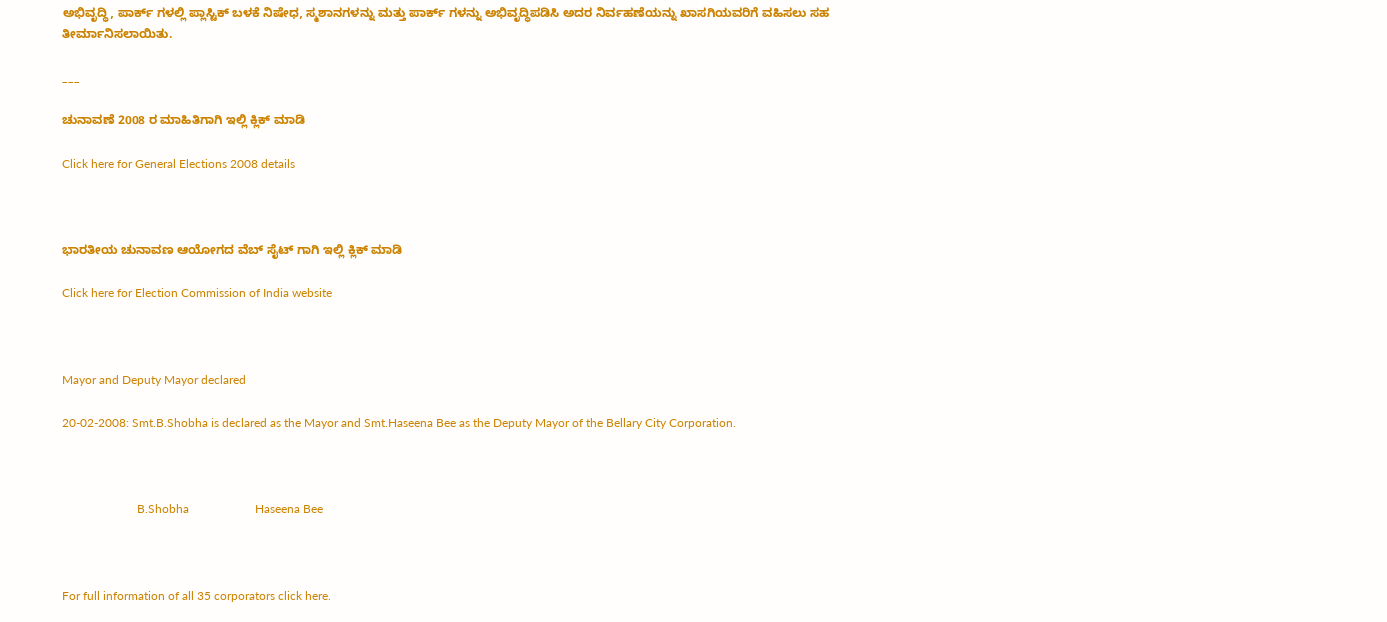ಅಭಿವೃದ್ಧಿ, ಪಾರ್ಕ್ ಗಳಲ್ಲಿ ಪ್ಲಾಸ್ಟಿಕ್ ಬಳಕೆ ನಿಷೇಧ, ಸ್ಮಶಾನಗಳನ್ನು ಮತ್ತು ಪಾರ್ಕ್ ಗಳನ್ನು ಅಭಿವೃದ್ಧಿಪಡಿಸಿ ಅದರ ನಿರ್ವಹಣೆಯನ್ನು ಖಾಸಗಿಯವರಿಗೆ ವಹಿಸಲು ಸಹ ತೀರ್ಮಾನಿಸಲಾಯಿತು.

___

ಚುನಾವಣೆ 2008 ರ ಮಾಹಿತಿಗಾಗಿ ಇಲ್ಲಿ ಕ್ಲಿಕ್ ಮಾಡಿ

Click here for General Elections 2008 details



ಭಾರತೀಯ ಚುನಾವಣ ಆಯೋಗದ ವೆಬ್ ಸೈಟ್ ಗಾಗಿ ಇಲ್ಲಿ ಕ್ಲಿಕ್ ಮಾಡಿ

Click here for Election Commission of India website



Mayor and Deputy Mayor declared

20-02-2008: Smt.B.Shobha is declared as the Mayor and Smt.Haseena Bee as the Deputy Mayor of the Bellary City Corporation.



                         B.Shobha                      Haseena Bee



For full information of all 35 corporators click here.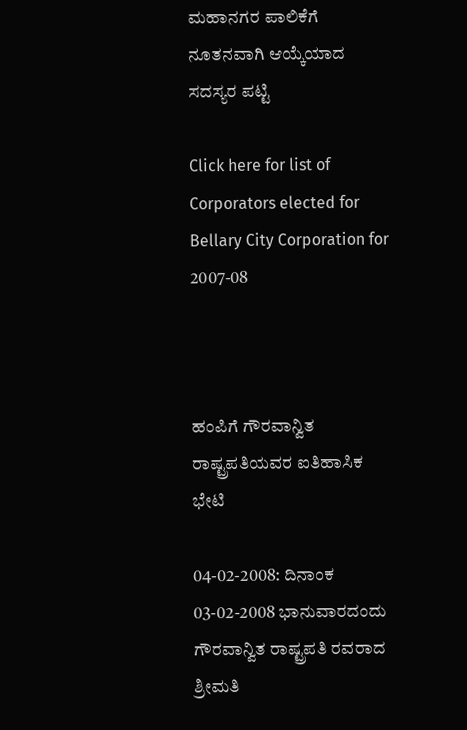ಮಹಾನಗರ ಪಾಲಿಕೆಗೆ ನೂತನವಾಗಿ ಆಯ್ಕೆಯಾದ ಸದಸ್ಯರ ಪಟ್ಟಿ

Click here for list of Corporators elected for Bellary City Corporation for 2007-08



ಹಂಪಿಗೆ ಗೌರವಾನ್ವಿತ ರಾಷ್ಟ್ರಪತಿಯವರ ಐತಿಹಾಸಿಕ ಭೇಟಿ

04-02-2008: ದಿನಾಂಕ 03-02-2008 ಭಾನುವಾರದಂದು ಗೌರವಾನ್ವಿತ ರಾಷ್ಟ್ರಪತಿ ರವರಾದ ಶ್ರೀಮತಿ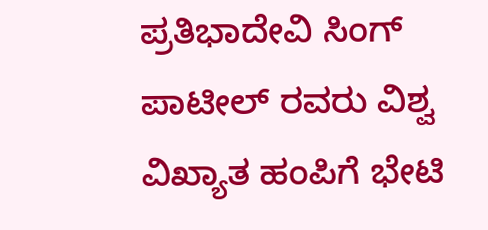ಪ್ರತಿಭಾದೇವಿ ಸಿಂಗ್ ಪಾಟೀಲ್ ರವರು ವಿಶ್ವ ವಿಖ್ಯಾತ ಹಂಪಿಗೆ ಭೇಟಿ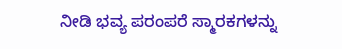ನೀಡಿ ಭವ್ಯ ಪರಂಪರೆ ಸ್ಮಾರಕಗಳನ್ನು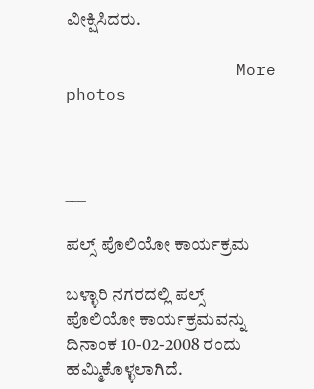ವೀಕ್ಷಿಸಿದರು.

                 More photos



___

ಪಲ್ಸ್ ಪೊಲಿಯೋ ಕಾರ್ಯಕ್ರಮ

ಬಳ್ಳಾರಿ ನಗರದಲ್ಲಿ ಪಲ್ಸ್ ಪೊಲಿಯೋ ಕಾರ್ಯಕ್ರಮವನ್ನು ದಿನಾಂಕ 10-02-2008 ರಂದು ಹಮ್ಮಿಕೊಳ್ಳಲಾಗಿದೆ.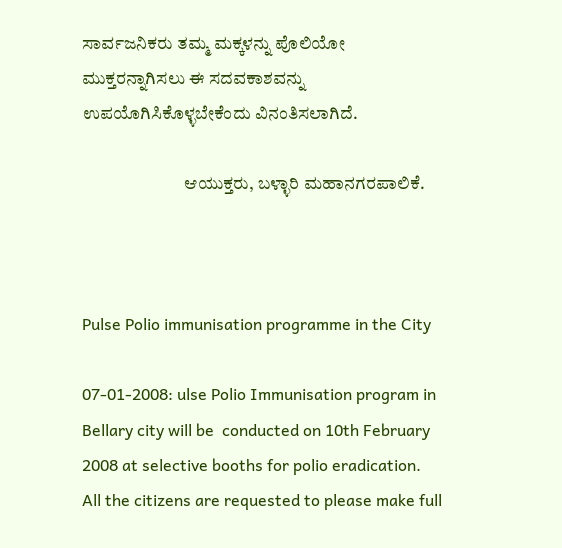ಸಾರ್ವಜನಿಕರು ತಮ್ಮ ಮಕ್ಕಳನ್ನು ಪೊಲಿಯೋ ಮುಕ್ತರನ್ನಾಗಿಸಲು ಈ ಸದವಕಾಶವನ್ನು ಉಪಯೊಗಿಸಿಕೊಳ್ಳಬೇಕೆಂದು ವಿನಂತಿಸಲಾಗಿದೆ.

                             ಆಯುಕ್ತರು, ಬಳ್ಳಾರಿ ಮಹಾನಗರಪಾಲಿಕೆ.



Pulse Polio immunisation programme in the City

07-01-2008: ulse Polio Immunisation program in Bellary city will be  conducted on 10th February 2008 at selective booths for polio eradication.  All the citizens are requested to please make full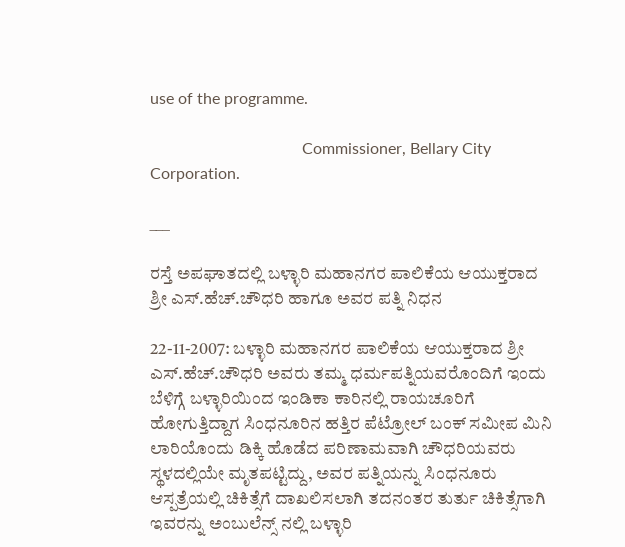use of the programme.

                                      Commissioner, Bellary City Corporation.

___

ರಸ್ತೆ ಅಪಘಾತದಲ್ಲಿ ಬಳ್ಳಾರಿ ಮಹಾನಗರ ಪಾಲಿಕೆಯ ಆಯುಕ್ತರಾದ ಶ್ರೀ ಎಸ್.ಹೆಚ್.ಚೌಧರಿ ಹಾಗೂ ಅವರ ಪತ್ನಿ ನಿಧನ

22-11-2007: ಬಳ್ಳಾರಿ ಮಹಾನಗರ ಪಾಲಿಕೆಯ ಆಯುಕ್ತರಾದ ಶ್ರೀ ಎಸ್.ಹೆಚ್.ಚೌಧರಿ ಅವರು ತಮ್ಮ ಧರ್ಮಪತ್ನಿಯವರೊಂದಿಗೆ ಇಂದು ಬೆಳಿಗ್ಗೆ ಬಳ್ಳಾರಿಯಿಂದ ಇಂಡಿಕಾ ಕಾರಿನಲ್ಲಿ ರಾಯಚೂರಿಗೆ ಹೋಗುತ್ತಿದ್ದಾಗ ಸಿಂಧನೂರಿನ ಹತ್ತಿರ ಪೆಟ್ರೋಲ್ ಬಂಕ್ ಸಮೀಪ ಮಿನಿ ಲಾರಿಯೊಂದು ಡಿಕ್ಕಿ ಹೊಡೆದ ಪರಿಣಾಮವಾಗಿ ಚೌಧರಿಯವರು ಸ್ಥಳದಲ್ಲಿಯೇ ಮೃತಪಟ್ಟಿದ್ದು, ಅವರ ಪತ್ನಿಯನ್ನು ಸಿಂಧನೂರು ಆಸ್ಪತ್ರೆಯಲ್ಲಿ ಚಿಕಿತ್ಸೆಗೆ ದಾಖಲಿಸಲಾಗಿ ತದನಂತರ ತುರ್ತು ಚಿಕಿತ್ಸೆಗಾಗಿ ಇವರನ್ನು ಅಂಬುಲೆನ್ಸ್ ನಲ್ಲಿ ಬಳ್ಳಾರಿ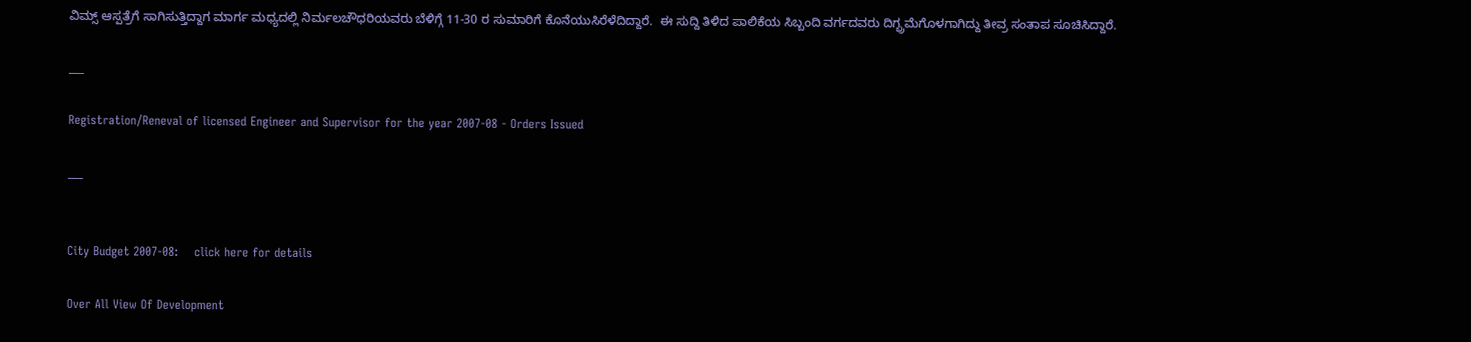ವಿಮ್ಸ್ ಆಸ್ಪತ್ರೆಗೆ ಸಾಗಿಸುತ್ತಿದ್ದಾಗ ಮಾರ್ಗ ಮಧ್ಯದಲ್ಲಿ ನಿರ್ಮಲಚೌಧರಿಯವರು ಬೆಳಿಗ್ಗೆ 11-30 ರ ಸುಮಾರಿಗೆ ಕೊನೆಯುಸಿರೆಳೆದಿದ್ದಾರೆ.  ಈ ಸುದ್ದಿ ತಿಳಿದ ಪಾಲಿಕೆಯ ಸಿಬ್ಬಂದಿ ವರ್ಗದವರು ದಿಗ್ಭ್ರಮೆಗೊಳಗಾಗಿದ್ದು ತೀವ್ರ ಸಂತಾಪ ಸೂಚಿಸಿದ್ದಾರೆ.

___

Registration/Reneval of licensed Engineer and Supervisor for the year 2007-08 - Orders Issued

___


City Budget 2007-08:    click here for details

Over All View Of Development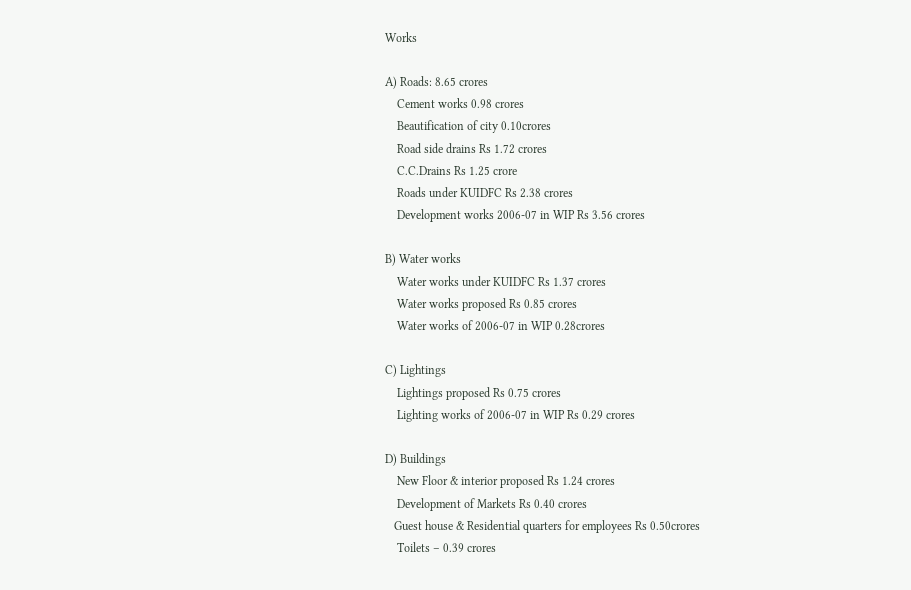Works

A) Roads: 8.65 crores
    Cement works 0.98 crores
    Beautification of city 0.10crores
    Road side drains Rs 1.72 crores
    C.C.Drains Rs 1.25 crore
    Roads under KUIDFC Rs 2.38 crores
    Development works 2006-07 in WIP Rs 3.56 crores

B) Water works
    Water works under KUIDFC Rs 1.37 crores
    Water works proposed Rs 0.85 crores
    Water works of 2006-07 in WIP 0.28crores

C) Lightings
    Lightings proposed Rs 0.75 crores
    Lighting works of 2006-07 in WIP Rs 0.29 crores

D) Buildings
    New Floor & interior proposed Rs 1.24 crores
    Development of Markets Rs 0.40 crores
   Guest house & Residential quarters for employees Rs 0.50crores
    Toilets – 0.39 crores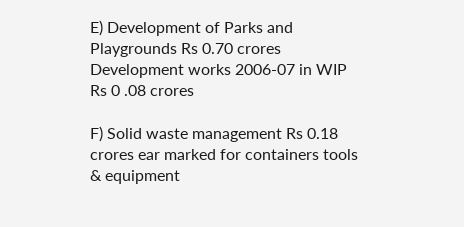E) Development of Parks and Playgrounds Rs 0.70 crores
Development works 2006-07 in WIP Rs 0 .08 crores

F) Solid waste management Rs 0.18 crores ear marked for containers tools & equipment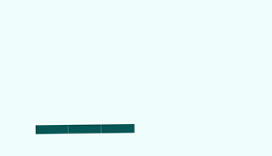___